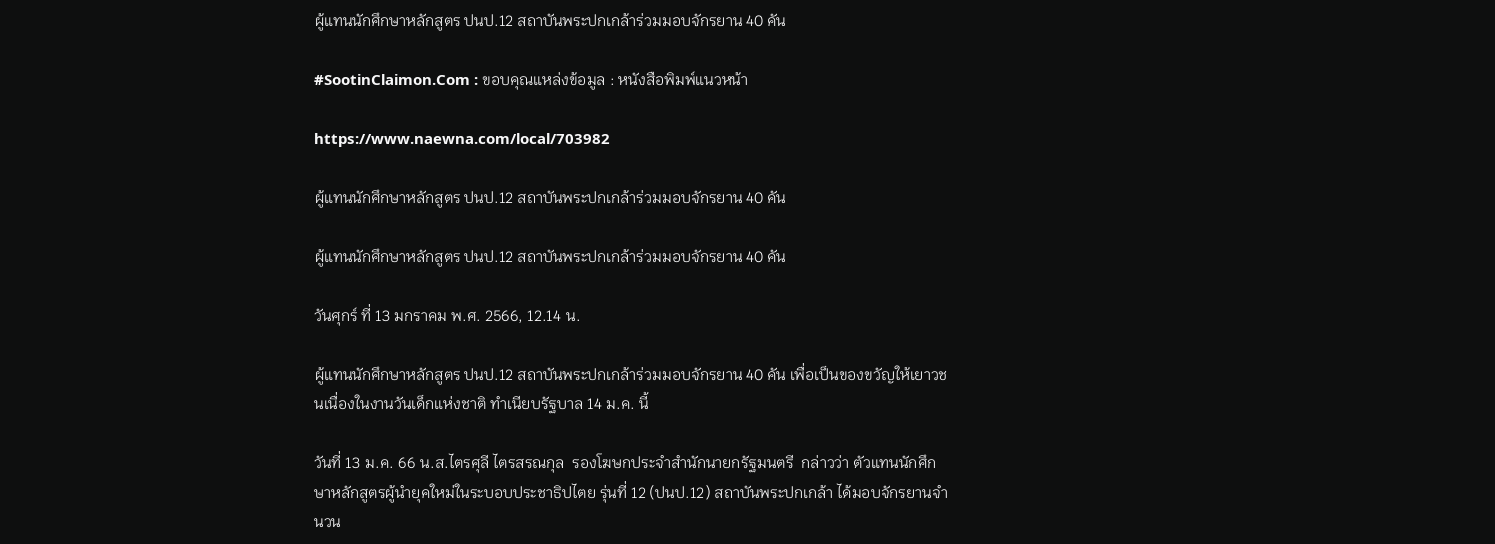ผู้แทนนักศึกษาหลักสูตร ปนป.12 สถาบันพระปกเกล้าร่วมมอบจักรยาน 40 คัน

#SootinClaimon.Com : ขอบคุณแหล่งข้อมูล : หนังสือพิมพ์แนวหน้า

https://www.naewna.com/local/703982

ผู้แทนนักศึกษาหลักสูตร ปนป.12 สถาบันพระปกเกล้าร่วมมอบจักรยาน 40 คัน

ผู้แทนนักศึกษาหลักสูตร ปนป.12 สถาบันพระปกเกล้าร่วมมอบจักรยาน 40 คัน

วันศุกร์ ที่ 13 มกราคม พ.ศ. 2566, 12.14 น.

ผู้แทนนักศึกษาหลักสูตร ปนป.12 สถาบันพระปกเกล้าร่วมมอบจักรยาน 40 คัน เพื่อเป็นของขวัญให้เยาวชนเนื่องในงานวันเด็กแห่งชาติ ทำเนียบรัฐบาล 14 ม.ค. นี้

วันที่ 13 ม.ค. 66 น.ส.ไตรศุลี ไตรสรณกุล  รองโฆษกประจำสำนักนายกรัฐมนตรี  กล่าวว่า ตัวแทนนักศึกษาหลักสูตรผู้นำยุคใหม่ในระบอบประชาธิปไตย รุ่นที่ 12 (ปนป.12) สถาบันพระปกเกล้า ได้มอบจักรยานจำนวน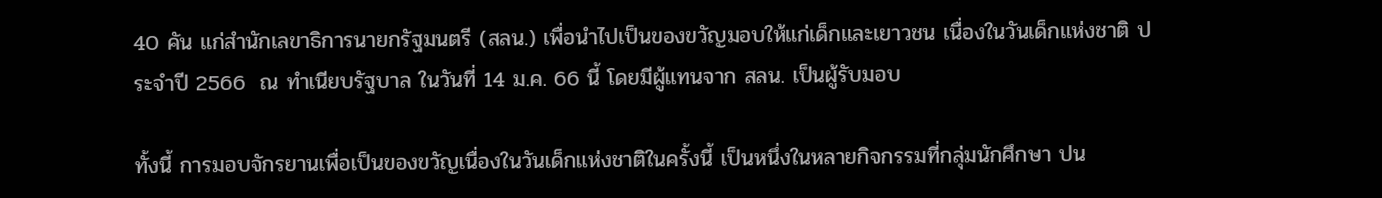40 คัน แก่สำนักเลขาธิการนายกรัฐมนตรี (สลน.) เพื่อนำไปเป็นของขวัญมอบให้แก่เด็กและเยาวชน เนื่องในวันเด็กแห่งชาติ ประจำปี 2566  ณ ทำเนียบรัฐบาล ในวันที่ 14 ม.ค. 66 นี้ โดยมีผู้แทนจาก สลน. เป็นผู้รับมอบ

ทั้งนี้ การมอบจักรยานเพื่อเป็นของขวัญเนื่องในวันเด็กแห่งชาติในครั้งนี้ เป็นหนึ่งในหลายกิจกรรมที่กลุ่มนักศึกษา ปน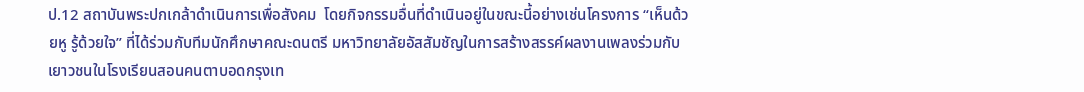ป.12 สถาบันพระปกเกล้าดำเนินการเพื่อสังคม  โดยกิจกรรมอื่นที่ดำเนินอยู่ในขณะนี้อย่างเช่นโครงการ “เห็นด้วยหู รู้ด้วยใจ” ที่ได้ร่วมกับทีมนักศึกษาคณะดนตรี มหาวิทยาลัยอัสสัมชัญในการสร้างสรรค์ผลงานเพลงร่วมกับเยาวชนในโรงเรียนสอนคนตาบอดกรุงเท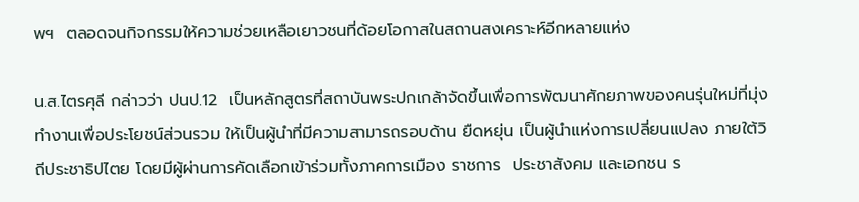พฯ  ตลอดจนกิจกรรมให้ความช่วยเหลือเยาวชนที่ด้อยโอกาสในสถานสงเคราะห์อีกหลายแห่ง

น.ส.ไตรศุลี กล่าวว่า ปนป.12  เป็นหลักสูตรที่สถาบันพระปกเกล้าจัดขึ้นเพื่อการพัฒนาศักยภาพของคนรุ่นใหม่ที่มุ่งทำงานเพื่อประโยชน์ส่วนรวม ให้เป็นผู้นำที่มีความสามารถรอบด้าน ยืดหยุ่น เป็นผู้นำแห่งการเปลี่ยนแปลง ภายใต้วิถีประชาธิปไตย โดยมีผู้ผ่านการคัดเลือกเข้าร่วมทั้งภาคการเมือง ราชการ  ประชาสังคม และเอกชน ร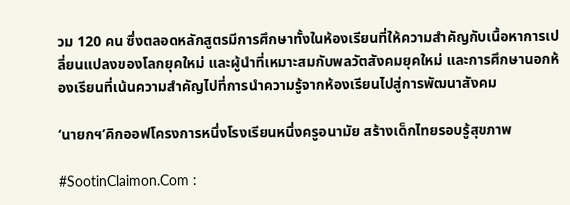วม 120 คน ซึ่งตลอดหลักสูตรมีการศึกษาทั้งในห้องเรียนที่ให้ความสำคัญกับเนื้อหาการเปลี่ยนแปลงของโลกยุคใหม่ และผู้นำที่เหมาะสมกับพลวัตสังคมยุคใหม่ และการศึกษานอกห้องเรียนที่เน้นความสำคัญไปที่การนำความรู้จากห้องเรียนไปสู่การพัฒนาสังคม

‘นายกฯ’คิกออฟโครงการหนึ่งโรงเรียนหนึ่งครูอนามัย สร้างเด็กไทยรอบรู้สุขภาพ

#SootinClaimon.Com :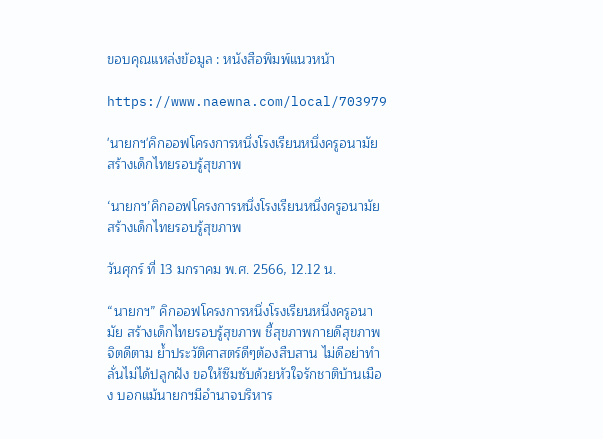ขอบคุณแหล่งข้อมูล : หนังสือพิมพ์แนวหน้า

https://www.naewna.com/local/703979

'นายกฯ'คิกออฟโครงการหนึ่งโรงเรียนหนึ่งครูอนามัย สร้างเด็กไทยรอบรู้สุขภาพ

‘นายกฯ’คิกออฟโครงการหนึ่งโรงเรียนหนึ่งครูอนามัย สร้างเด็กไทยรอบรู้สุขภาพ

วันศุกร์ ที่ 13 มกราคม พ.ศ. 2566, 12.12 น.

“นายกฯ” คิกออฟโครงการหนึ่งโรงเรียนหนึ่งครูอนามัย สร้างเด็กไทยรอบรู้สุขภาพ ชี้สุขภาพกายดีสุขภาพจิตดีตาม ย้ำประวัติศาสตร์ดีๆต้องสืบสาน ไม่ดีอย่าทำ ลั่นไม่ได้ปลูกฝัง ขอให้ซึมซับด้วยหัวใจรักชาติบ้านเมือง บอกแม้นายกฯมีอำนาจบริหาร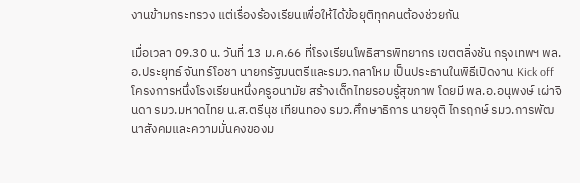งานข้ามกระทรวง แต่เรื่องร้องเรียนเพื่อให้ได้ข้อยุติทุกคนต้องช่วยกัน

เมื่อเวลา 09.30 น. วันที่ 13 ม.ค.66 ที่โรงเรียนโพธิสารพิทยากร เขตตลิ่งชัน กรุงเทพฯ พล.อ.ประยุทธ์ จันทร์โอชา นายกรัฐมนตรีและรมว.กลาโหม เป็นประธานในพิธีเปิดงาน Kick off โครงการหนึ่งโรงเรียนหนึ่งครูอนามัย สร้างเด็กไทยรอบรู้สุขภาพ โดยมี พล.อ.อนุพงษ์ เผ่าจินดา รมว.มหาดไทย น.ส.ตรีนุช เทียนทอง รมว.ศึกษาธิการ นายจุติ ไกรฤกษ์ รมว.การพัฒนาสังคมและความมั่นคงของม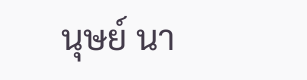นุษย์ นา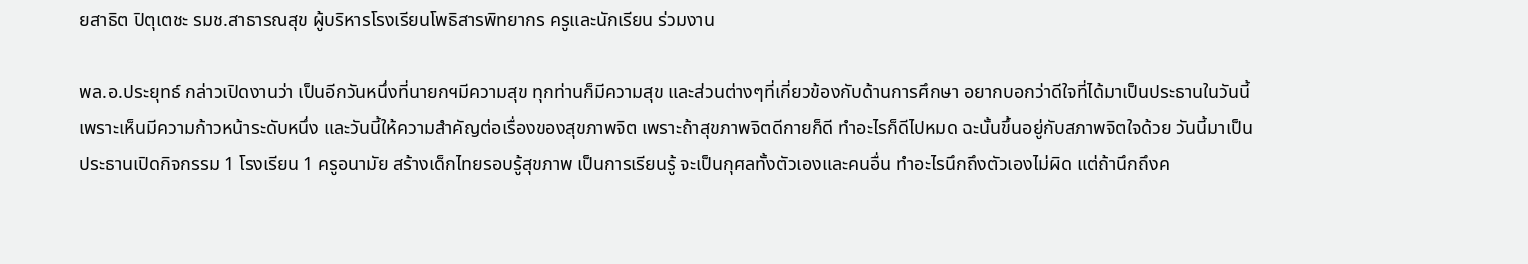ยสาธิต ปิตุเตชะ รมช.สาธารณสุข ผู้บริหารโรงเรียนโพธิสารพิทยากร ครูและนักเรียน ร่วมงาน

พล.อ.ประยุทธ์ กล่าวเปิดงานว่า เป็นอีกวันหนึ่งที่นายกฯมีความสุข ทุกท่านก็มีความสุข และส่วนต่างๆที่เกี่ยวข้องกับด้านการศึกษา อยากบอกว่าดีใจที่ได้มาเป็นประธานในวันนี้ เพราะเห็นมีความก้าวหน้าระดับหนึ่ง และวันนี้ให้ความสำคัญต่อเรื่องของสุขภาพจิต เพราะถ้าสุขภาพจิตดีกายก็ดี ทำอะไรก็ดีไปหมด ฉะนั้นขึ้นอยู่กับสภาพจิตใจด้วย วันนี้มาเป็นประธานเปิดกิจกรรม 1 โรงเรียน 1 ครูอนามัย สร้างเด็กไทยรอบรู้สุขภาพ เป็นการเรียนรู้ จะเป็นกุศลทั้งตัวเองและคนอื่น ทำอะไรนึกถึงตัวเองไม่ผิด แต่ถ้านึกถึงค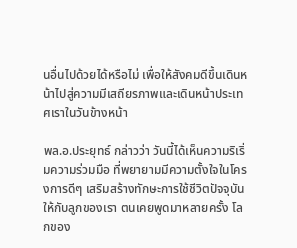นอื่นไปด้วยได้หรือไม่ เพื่อให้สังคมดีขึ้นเดินหน้าไปสู่ความมีเสถียรภาพและเดินหน้าประเทศเราในวันข้างหน้า

พล.อ.ประยุทธ์ กล่าวว่า วันนี้ได้เห็นความริเริ่มความร่วมมือ ที่พยายามมีความตั้งใจในโครงการดีๆ เสริมสร้างทักษะการใช้ชีวิตปัจจุบันให้กับลูกของเรา ตนเคยพูดมาหลายครั้ง โลกของ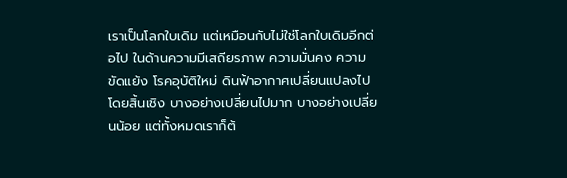เราเป็นโลกใบเดิม แต่เหมือนกับไม่ใช่โลกใบเดิมอีกต่อไป ในด้านความมีเสถียรภาพ ความมั่นคง ความขัดแย้ง โรคอุบัติใหม่ ดินฟ้าอากาศเปลี่ยนแปลงไปโดยสิ้นเชิง บางอย่างเปลี่ยนไปมาก บางอย่างเปลี่ยนน้อย แต่ทั้งหมดเราก็ต้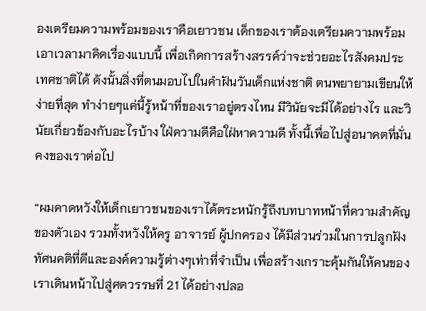องเตรียมความพร้อมของเราคือเยาวชน เด็กของเราต้องเตรียมความพร้อม เอาเวลามาคิดเรื่องแบบนี้ เพื่อเกิดการสร้างสรรค์ว่าจะช่วยอะไรสังคมประเทศชาติได้ ดังนั้นสิ่งที่ตนมอบไปในคำฝันวันเด็กแห่งชาติ ตนพยายามเขียนให้ง่ายที่สุด ทำง่ายๆแค่นี้รู้หน้าที่ของเราอยู่ตรงไหน มีวินัยจะมีได้อย่างไร และวินัยเกี่ยวข้องกับอะไรบ้าง ใฝ่ความดีคือใฝ่หาความดี ทั้งนี้เพื่อไปสู่อนาคตที่มั่นคงของเราต่อไป

“ผมคาดหวังให้เด็กเยาวชนของเราได้ตระหนักรู้ถึงบทบาทหน้าที่ความสำคัญของตัวเอง รวมทั้งหวังให้ครู อาจารย์ ผู้ปกครอง ได้มีส่วนร่วมในการปลูกฝังทัศนคติที่ดีและองค์ความรู้ต่างๆเท่าที่จำเป็น เพื่อสร้างเกราะคุ้มกันให้คนของเราเดินหน้าไปสู่ศตวรรษที่ 21 ได้อย่างปลอ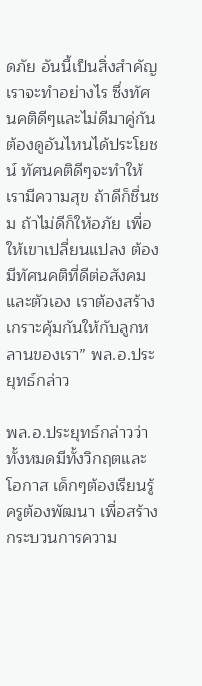ดภัย อันนี้เป็นสิ่งสำคัญเราจะทำอย่างไร ซึ่งทัศนคติดีๆและไม่ดีมาคู่กัน ต้องดูอันไหนได้ประโยชน์ ทัศนคติดีๆจะทำให้เรามีความสุข ถ้าดีก็ชื่นชม ถ้าไม่ดีก็ให้อภัย เพื่อให้เขาเปลี่ยนแปลง ต้องมีทัศนคติที่ดีต่อสังคมและตัวเอง เราต้องสร้างเกราะคุ้มกันให้กับลูกหลานของเรา” พล.อ.ประยุทธ์กล่าว

พล.อ.ประยุทธ์กล่าวว่า ทั้งหมดมีทั้งวิกฤตและโอกาส เด็กๆต้องเรียนรู้ ครูต้องพัฒนา เพื่อสร้างกระบวนการความ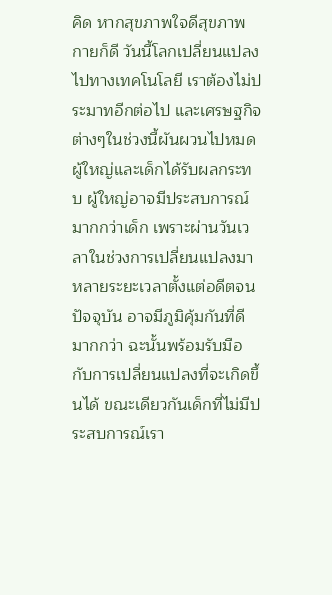คิด หากสุขภาพใจดีสุขภาพกายก็ดี วันนี้โลกเปลี่ยนแปลงไปทางเทคโนโลยี เราต้องไม่ประมาทอีกต่อไป และเศรษฐกิจต่างๆในช่วงนี้ผันผวนไปหมด ผู้ใหญ่และเด็กได้รับผลกระทบ ผู้ใหญ่อาจมีประสบการณ์มากกว่าเด็ก เพราะผ่านวันเวลาในช่วงการเปลี่ยนแปลงมาหลายระยะเวลาตั้งแต่อดีตจนปัจจุบัน อาจมีภูมิคุ้มกันที่ดีมากกว่า ฉะนั้นพร้อมรับมือกับการเปลี่ยนแปลงที่จะเกิดขึ้นได้ ขณะเดียวกันเด็กที่ไม่มีประสบการณ์เรา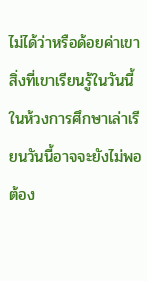ไม่ได้ว่าหรือด้อยค่าเขา สิ่งที่เขาเรียนรู้ในวันนี้ในห้วงการศึกษาเล่าเรียนวันนี้อาจจะยังไม่พอต้อง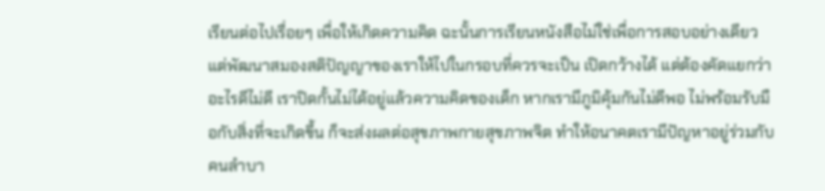เรียนต่อไปเรื่อยๆ เพื่อให้เกิดความคิด ฉะนั้นการเรียนหนังสือไม่ใช่เพื่อการสอบอย่างเดียว แต่พัฒนาสมองสติปัญญาของเราให้ไปในกรอบที่ควรจะเป็น เปิดกว้างได้ แต่ต้องคัดแยกว่าอะไรดีไม่ดี เราปิดกั้นไม่ได้อยู่แล้วความคิดของเด็ก หากเรามีภูมิคุ้มกันไม่ดีพอ ไม่พร้อมรับมือกับสิ่งที่จะเกิดขึ้น ก็จะส่งผลต่อสุขภาพกายสุขภาพจิต ทำให้อนาคตเรามีปัญหาอยู่ร่วมกับคนลำบา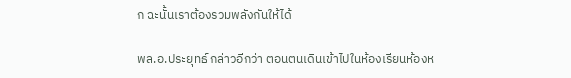ก ฉะนั้นเราต้องรวมพลังกันให้ได้

พล.อ.ประยุทธ์ กล่าวอีกว่า ตอนตนเดินเข้าไปในห้องเรียนห้องห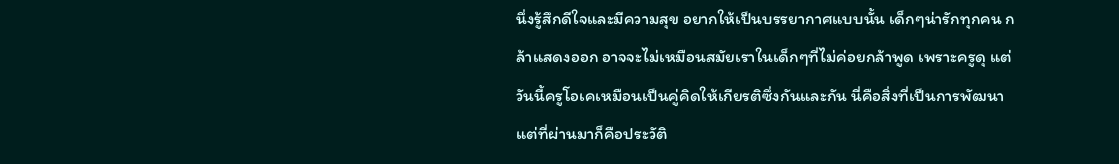นึ่งรู้สึกดีใจและมีความสุข อยากให้เป็นบรรยากาศแบบนั้น เด็กๆน่ารักทุกคน กล้าแสดงออก อาจจะไม่เหมือนสมัยเราในเด็กๆที่ไม่ค่อยกล้าพูด เพราะครูดุ แต่วันนี้ครูโอเคเหมือนเป็นคู่คิดให้เกียรติซึ่งกันและกัน นี่คือสิ่งที่เป็นการพัฒนา แต่ที่ผ่านมาก็คือประวัติ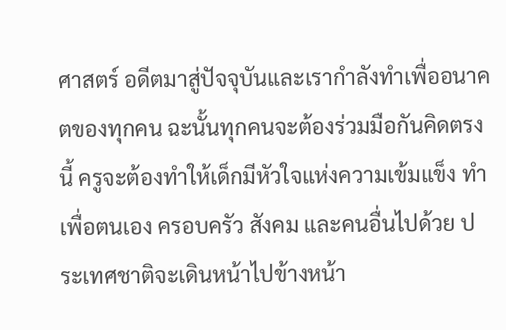ศาสตร์ อดีตมาสู่ปัจจุบันและเรากำลังทำเพื่ออนาคตของทุกคน ฉะนั้นทุกคนจะต้องร่วมมือกันคิดตรงนี้ ครูจะต้องทำให้เด็กมีหัวใจแห่งความเข้มแข็ง ทำเพื่อตนเอง ครอบครัว สังคม และคนอื่นไปด้วย ประเทศชาติจะเดินหน้าไปข้างหน้า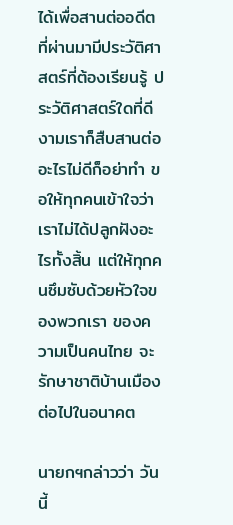ได้เพื่อสานต่ออดีต ที่ผ่านมามีประวัติศาสตร์ที่ต้องเรียนรู้ ประวัติศาสตร์ใดที่ดีงามเราก็สืบสานต่อ อะไรไม่ดีก็อย่าทำ ขอให้ทุกคนเข้าใจว่าเราไม่ได้ปลูกฝังอะไรทั้งสิ้น แต่ให้ทุกคนซึมซับด้วยหัวใจของพวกเรา ของความเป็นคนไทย จะรักษาชาติบ้านเมืองต่อไปในอนาคต

นายกฯกล่าวว่า วันนี้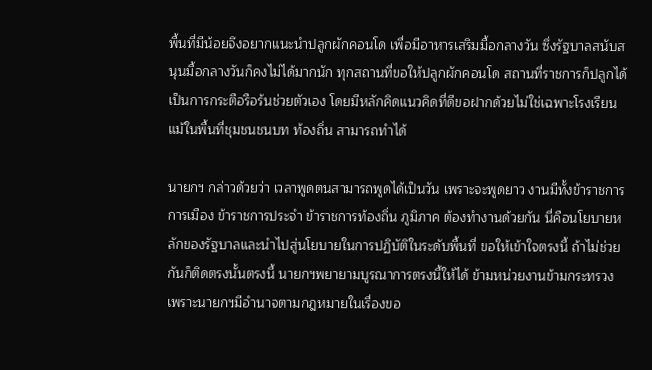พื้นที่มีน้อยจึงอยากแนะนำปลูกผักคอนโด เพื่อมีอาหารเสริมมื้อกลางวัน ซึ่งรัฐบาลสนับสนุนมื้อกลางวันก็คงไม่ได้มากนัก ทุกสถานที่ขอให้ปลูกผักคอนโด สถานที่ราชการก็ปลูกได้ เป็นการกระตือรือร้นช่วยตัวเอง โดยมีหลักคิดแนวคิดที่ดีขอฝากด้วยไม่ใช่เฉพาะโรงเรียน แม้ในพื้นที่ชุมชนชนบท ท้องถิ่น สามารถทำได้

นายกฯ กล่าวด้วยว่า เวลาพูดตนสามารถพูดได้เป็นวัน เพราะจะพูดยาว งานมีทั้งข้าราชการการเมือง ข้าราชการประจำ ข้าราชการท้องถิ่น ภูมิภาค ต้องทำงานด้วยกัน นี่คือนโยบายหลักของรัฐบาลและนำไปสู่นโยบายในการปฏิบัติในระดับพื้นที่ ขอให้เข้าใจตรงนี้ ถ้าไม่ช่วยกันก็ติดตรงนั้นตรงนี้ นายกฯพยายามบูรณาการตรงนี้ให้ได้ ข้ามหน่วยงานข้ามกระทรวง เพราะนายกฯมีอำนาจตามกฎหมายในเรื่องขอ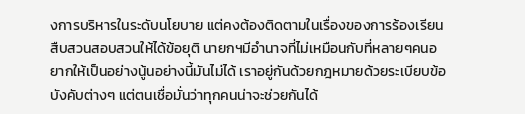งการบริหารในระดับนโยบาย แต่คงต้องติดตามในเรื่องของการร้องเรียนสืบสวนสอบสวนให้ได้ข้อยุติ นายกฯมีอำนาจที่ไม่เหมือนกับที่หลายๆคนอยากให้เป็นอย่างนู้นอย่างนี้มันไม่ได้ เราอยู่กันด้วยกฎหมายด้วยระเบียบข้อบังคับต่างๆ แต่ตนเชื่อมั่นว่าทุกคนน่าจะช่วยกันได้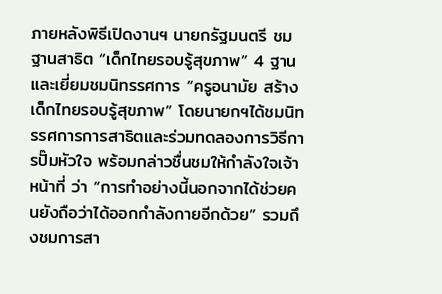ภายหลังพิธีเปิดงานฯ นายกรัฐมนตรี ชมฐานสาธิต “เด็กไทยรอบรู้สุขภาพ” 4 ฐาน และเยี่ยมชมนิทรรศการ “ครูอนามัย สร้างเด็กไทยรอบรู้สุขภาพ” โดยนายกฯได้ชมนิทรรศการการสาธิตและร่วมทดลองการวิธีการปั๊มหัวใจ พร้อมกล่าวชื่นชมให้กำลังใจเจ้าหน้าที่ ว่า “การทำอย่างนี้นอกจากได้ช่วยคนยังถือว่าได้ออกกำลังกายอีกด้วย” รวมถึงชมการสา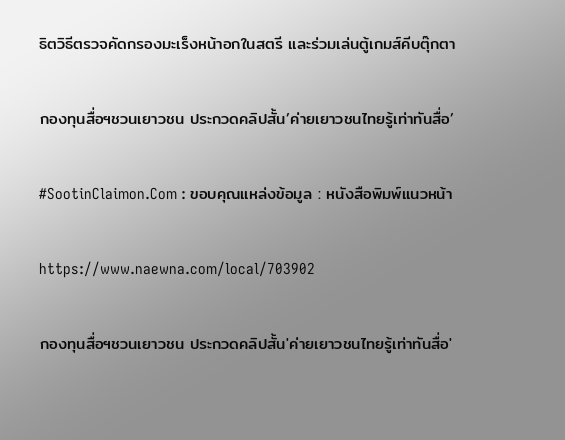ธิตวิธีตรวจคัดกรองมะเร็งหน้าอกในสตรี และร่วมเล่นตู้เกมส์คีบตุ๊กตา

กองทุนสื่อฯชวนเยาวชน ประกวดคลิปสั้น’ค่ายเยาวชนไทยรู้เท่าทันสื่อ’

#SootinClaimon.Com : ขอบคุณแหล่งข้อมูล : หนังสือพิมพ์แนวหน้า

https://www.naewna.com/local/703902

กองทุนสื่อฯชวนเยาวชน ประกวดคลิปสั้น'ค่ายเยาวชนไทยรู้เท่าทันสื่อ'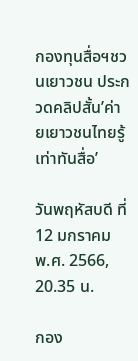กองทุนสื่อฯชวนเยาวชน ประกวดคลิปสั้น’ค่ายเยาวชนไทยรู้เท่าทันสื่อ’

วันพฤหัสบดี ที่ 12 มกราคม พ.ศ. 2566, 20.35 น.

กอง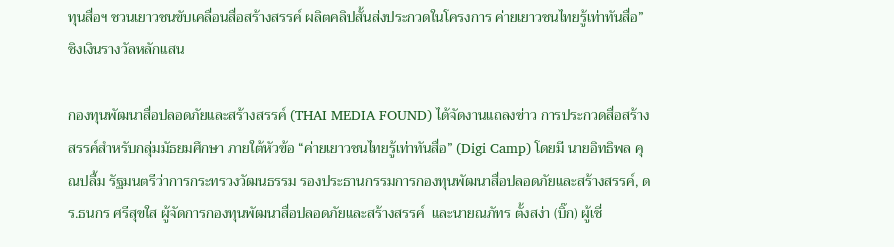ทุนสื่อฯ ชวนเยาวชนขับเคลื่อนสื่อสร้างสรรค์ ผลิตคลิปสั้นส่งประกวดในโครงการ ค่ายเยาวชนไทยรู้เท่าทันสื่อ” ชิงเงินรางวัลหลักแสน

กองทุนพัฒนาสื่อปลอดภัยและสร้างสรรค์ (THAI MEDIA FOUND) ได้จัดงานแถลงข่าว การประกวดสื่อสร้างสรรค์สำหรับกลุ่มมัธยมศึกษา ภายใต้หัวข้อ “ค่ายเยาวชนไทยรู้เท่าทันสื่อ” (Digi Camp) โดยมี นายอิทธิพล คุณปลื้ม รัฐมนตรีว่าการกระทรวงวัฒนธรรม รองประธานกรรมการกองทุนพัฒนาสื่อปลอดภัยและสร้างสรรค์, ดร.ธนกร ศรีสุขใส ผู้จัดการกองทุนพัฒนาสื่อปลอดภัยและสร้างสรรค์  และนายณภัทร ตั้งสง่า (บิ๊ก) ผู้เชี่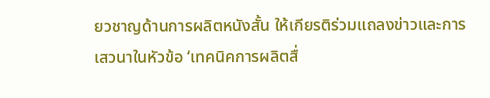ยวชาญด้านการผลิตหนังสั้น ให้เกียรติร่วมแถลงข่าวและการเสวนาในหัวข้อ ‘เทคนิคการผลิตสื่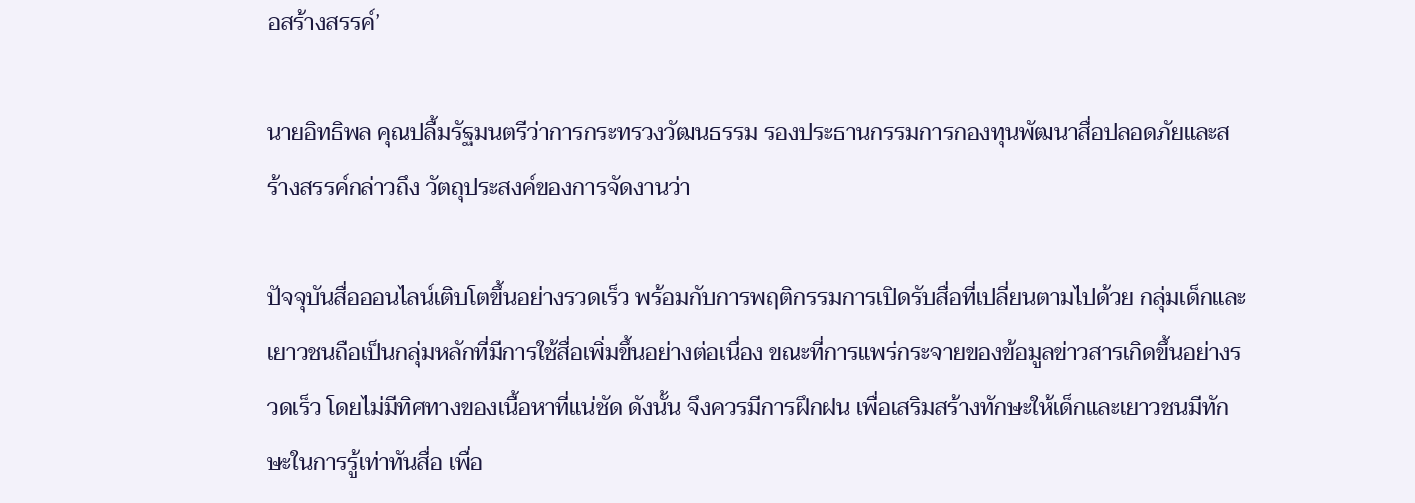อสร้างสรรค์’

นายอิทธิพล คุณปลื้มรัฐมนตรีว่าการกระทรวงวัฒนธรรม รองประธานกรรมการกองทุนพัฒนาสื่อปลอดภัยและสร้างสรรค์กล่าวถึง วัตถุประสงค์ของการจัดงานว่า

ปัจจุบันสื่อออนไลน์เติบโตขึ้นอย่างรวดเร็ว พร้อมกับการพฤติกรรมการเปิดรับสื่อที่เปลี่ยนตามไปด้วย กลุ่มเด็กและเยาวชนถือเป็นกลุ่มหลักที่มีการใช้สื่อเพิ่มขึ้นอย่างต่อเนื่อง ขณะที่การแพร่กระจายของข้อมูลข่าวสารเกิดขึ้นอย่างรวดเร็ว โดยไม่มีทิศทางของเนื้อหาที่แน่ชัด ดังนั้น จึงควรมีการฝึกฝน เพื่อเสริมสร้างทักษะให้เด็กและเยาวชนมีทักษะในการรู้เท่าทันสื่อ เพื่อ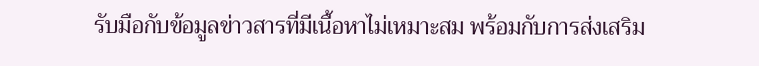รับมือกับข้อมูลข่าวสารที่มีเนื้อหาไม่เหมาะสม พร้อมกับการส่งเสริม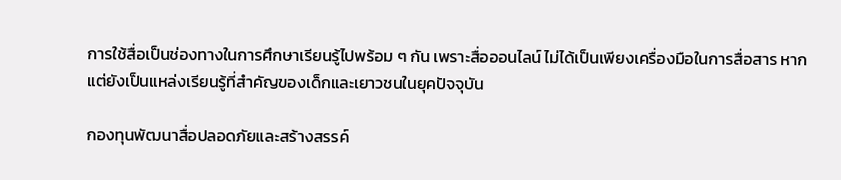การใช้สื่อเป็นช่องทางในการศึกษาเรียนรู้ไปพร้อม ๆ กัน เพราะสื่อออนไลน์ ไม่ได้เป็นเพียงเครื่องมือในการสื่อสาร หากแต่ยังเป็นแหล่งเรียนรู้ที่สำคัญของเด็กและเยาวชนในยุคปัจจุบัน

กองทุนพัฒนาสื่อปลอดภัยและสร้างสรรค์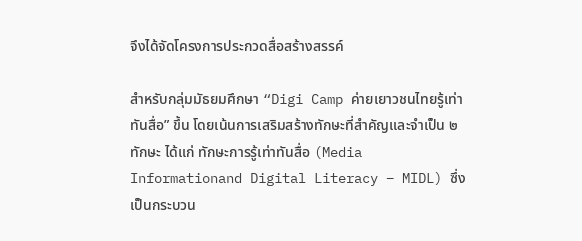จึงได้จัดโครงการประกวดสื่อสร้างสรรค์

สำหรับกลุ่มมัธยมศึกษา “Digi Camp ค่ายเยาวชนไทยรู้เท่าทันสื่อ” ขึ้น โดยเน้นการเสริมสร้างทักษะที่สำคัญและจำเป็น ๒ ทักษะ ได้แก่ ทักษะการรู้เท่าทันสื่อ (Media Informationand Digital Literacy – MIDL) ซึ่งเป็นกระบวน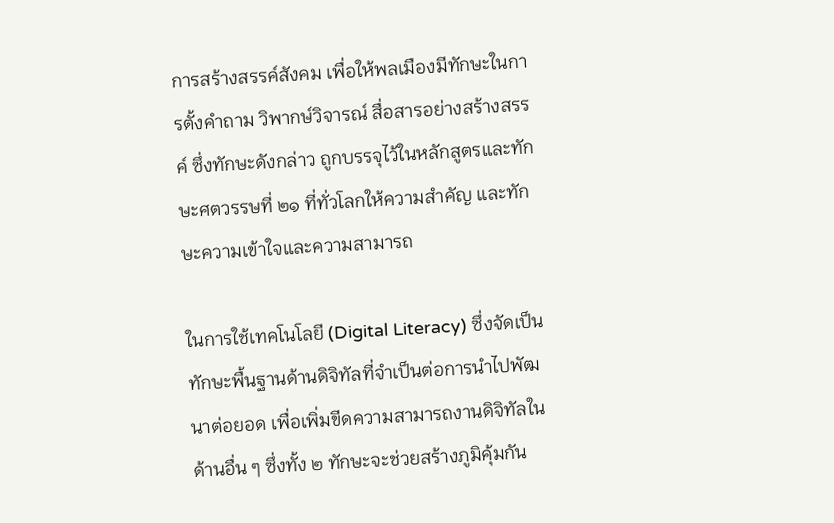การสร้างสรรค์สังคม เพื่อให้พลเมืองมีทักษะในการตั้งคำถาม วิพากษ์วิจารณ์ สื่อสารอย่างสร้างสรรค์ ซึ่งทักษะดังกล่าว ถูกบรรจุไว้ในหลักสูตรและทักษะศตวรรษที่ ๒๑ ที่ทั่วโลกให้ความสำคัญ และทักษะความเข้าใจและความสามารถ

ในการใช้เทคโนโลยี (Digital Literacy) ซึ่งจัดเป็นทักษะพื้นฐานด้านดิจิทัลที่จำเป็นต่อการนำไปพัฒนาต่อยอด เพื่อเพิ่มขีดความสามารถงานดิจิทัลในด้านอื่น ๆ ซึ่งทั้ง ๒ ทักษะจะช่วยสร้างภูมิคุ้มกัน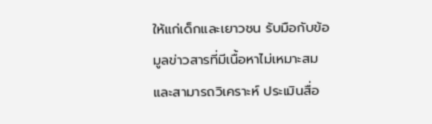ให้แก่เด็กและเยาวชน รับมือกับข้อมูลข่าวสารที่มีเนื้อหาไม่เหมาะสม และสามารถวิเคราะห์ ประเมินสื่อ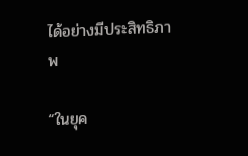ได้อย่างมีประสิทธิภาพ

“ในยุค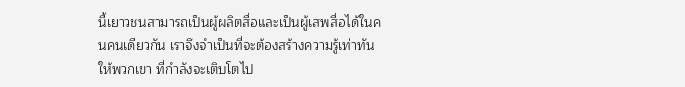นี้เยาวชนสามารถเป็นผู้ผลิตสื่อและเป็นผู้เสพสื่อได้ในคนคนเดียวกัน เราจึงจำเป็นที่จะต้องสร้างความรู้เท่าทันให้พวกเขา ที่กำลังจะเติบโตไป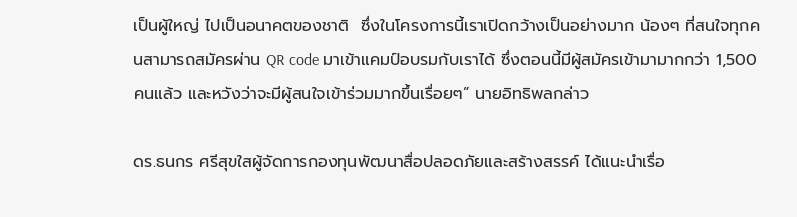เป็นผู้ใหญ่ ไปเป็นอนาคตของชาติ  ซึ่งในโครงการนี้เราเปิดกว้างเป็นอย่างมาก น้องๆ ที่สนใจทุกคนสามารถสมัครผ่าน QR code มาเข้าแคมป์อบรมกับเราได้ ซึ่งตอนนี้มีผู้สมัครเข้ามามากกว่า 1,500 คนแล้ว และหวังว่าจะมีผู้สนใจเข้าร่วมมากขึ้นเรื่อยๆ” นายอิทธิพลกล่าว

ดร.ธนกร ศรีสุขใสผู้จัดการกองทุนพัฒนาสื่อปลอดภัยและสร้างสรรค์ ได้แนะนำเรื่อ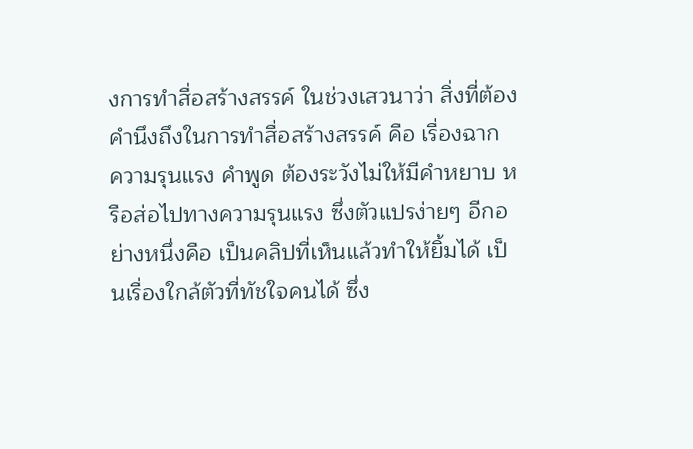งการทำสื่อสร้างสรรค์ ในช่วงเสวนาว่า สิ่งที่ต้องคำนึงถึงในการทำสื่อสร้างสรรค์ คือ เรื่องฉาก ความรุนแรง คำพูด ต้องระวังไม่ให้มีคำหยาบ หรือส่อไปทางความรุนแรง ซึ่งตัวแปรง่ายๆ อีกอย่างหนึ่งคือ เป็นคลิปที่เห็นแล้วทำให้ยิ้มได้ เป็นเรื่องใกล้ตัวที่ทัชใจคนได้ ซึ่ง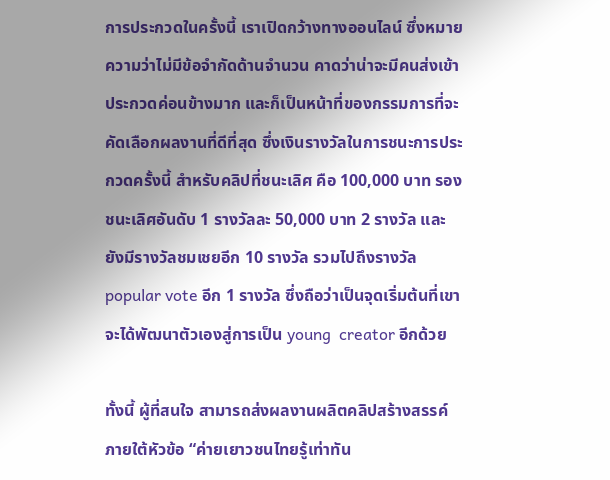การประกวดในครั้งนี้ เราเปิดกว้างทางออนไลน์ ซึ่งหมายความว่าไม่มีข้อจำกัดด้านจำนวน คาดว่าน่าจะมีคนส่งเข้าประกวดค่อนข้างมาก และก็เป็นหน้าที่ของกรรมการที่จะคัดเลือกผลงานที่ดีที่สุด ซึ่งเงินรางวัลในการชนะการประกวดครั้งนี้ สำหรับคลิปที่ชนะเลิศ คือ 100,000 บาท รองชนะเลิศอันดับ 1 รางวัลละ 50,000 บาท 2 รางวัล และยังมีรางวัลชมเชยอีก 10 รางวัล รวมไปถึงรางวัล popular vote อีก 1 รางวัล ซึ่งถือว่าเป็นจุดเริ่มต้นที่เขาจะได้พัฒนาตัวเองสู่การเป็น young  creator อีกด้วย

ทั้งนี้ ผู้ที่สนใจ สามารถส่งผลงานผลิตคลิปสร้างสรรค์ ภายใต้หัวข้อ “ค่ายเยาวชนไทยรู้เท่าทัน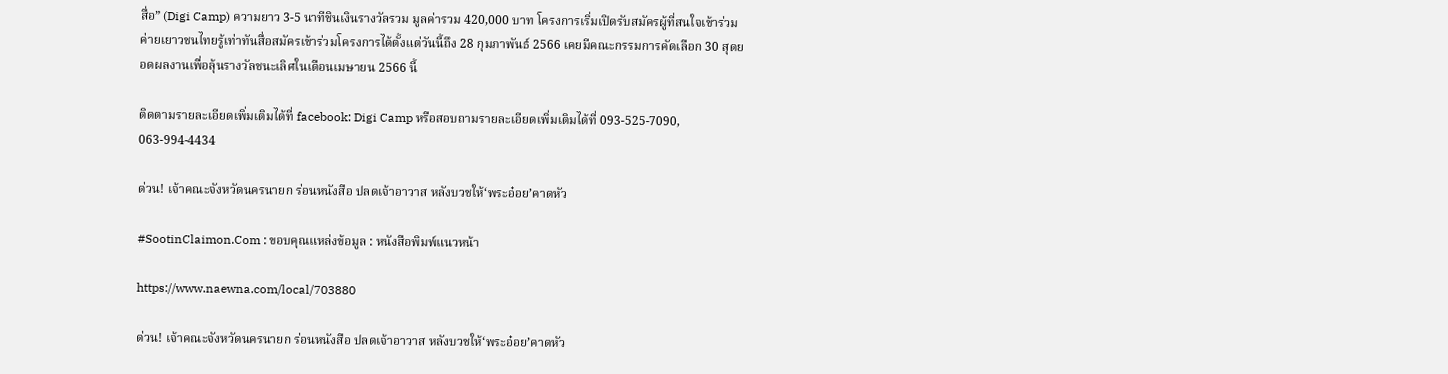สื่อ” (Digi Camp) ความยาว 3-5 นาทีชินเงินรางวัลรวม มูลค่ารวม 420,000 บาท โครงการเริ่มเปิดรับสมัครผู้ที่สนใจเข้าร่วมค่ายเยาวชนไทยรู้เท่าทันสื่อสมัครเข้าร่วมโครงการได้ตั้งแต่วันนี้ถึง 28 กุมภาพันธ์ 2566 เคยมีคณะกรรมการคัดเลือก 30 สุดยอดผลงานเพื่อลุ้นรางวัลชนะเลิศในเดือนเมษายน 2566 นี้

ติดตามรายละเอียดเพิ่มเติมได้ที่ facebook: Digi Camp หรือสอบถามรายละเอียดเพิ่มเติมได้ที่ 093-525-7090, 063-994-4434

ด่วน! เจ้าคณะจังหวัดนครนายก ร่อนหนังสือ ปลดเจ้าอาวาส หลังบวชให้‘พระอ๋อย’คาดหัว

#SootinClaimon.Com : ขอบคุณแหล่งข้อมูล : หนังสือพิมพ์แนวหน้า

https://www.naewna.com/local/703880

ด่วน! เจ้าคณะจังหวัดนครนายก ร่อนหนังสือ ปลดเจ้าอาวาส หลังบวชให้‘พระอ๋อย’คาดหัว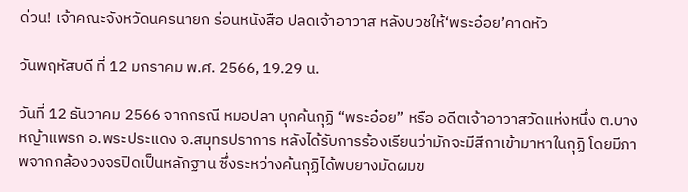ด่วน! เจ้าคณะจังหวัดนครนายก ร่อนหนังสือ ปลดเจ้าอาวาส หลังบวชให้‘พระอ๋อย’คาดหัว

วันพฤหัสบดี ที่ 12 มกราคม พ.ศ. 2566, 19.29 น.

วันที่ 12 ธันวาคม 2566 จากกรณี หมอปลา บุกค้นกุฏิ “พระอ๋อย” หรือ อดีตเจ้าอาวาสวัดแห่งหนึ่ง ต.บางหญ้าแพรก อ.พระประแดง จ.สมุทรปราการ หลังได้รับการร้องเรียนว่ามักจะมีสีกาเข้ามาหาในกุฏิ โดยมีภาพจากกล้องวงจรปิดเป็นหลักฐาน ซึ่งระหว่างค้นกุฏิได้พบยางมัดผมข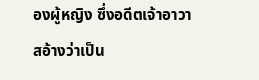องผู้หญิง ซึ่งอดีตเจ้าอาวาสอ้างว่าเป็น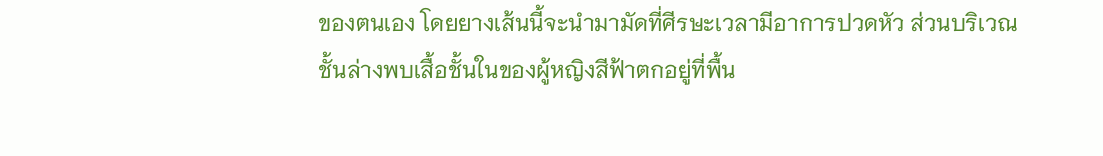ของตนเอง โดยยางเส้นนี้จะนำมามัดที่ศีรษะเวลามีอาการปวดหัว ส่วนบริเวณชั้นล่างพบเสื้อชั้นในของผู้หญิงสีฟ้าตกอยู่ที่พื้น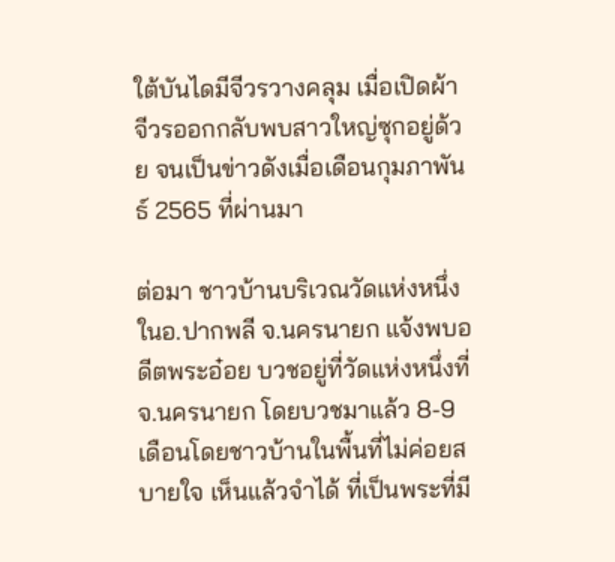ใต้บันไดมีจีวรวางคลุม เมื่อเปิดผ้าจีวรออกกลับพบสาวใหญ่ซุกอยู่ด้วย จนเป็นข่าวดังเมื่อเดือนกุมภาพันธ์ 2565 ที่ผ่านมา

ต่อมา ชาวบ้านบริเวณวัดแห่งหนึ่ง ในอ.ปากพลี จ.นครนายก แจ้งพบอดีตพระอ๋อย บวชอยู่ที่วัดแห่งหนึ่งที่ จ.นครนายก โดยบวชมาแล้ว 8-9 เดือนโดยชาวบ้านในพื้นที่ไม่ค่อยสบายใจ เห็นแล้วจำได้ ที่เป็นพระที่มี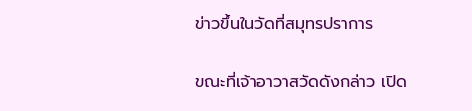ข่าวขึ้นในวัดที่สมุทรปราการ

ขณะที่เจ้าอาวาสวัดดังกล่าว เปิด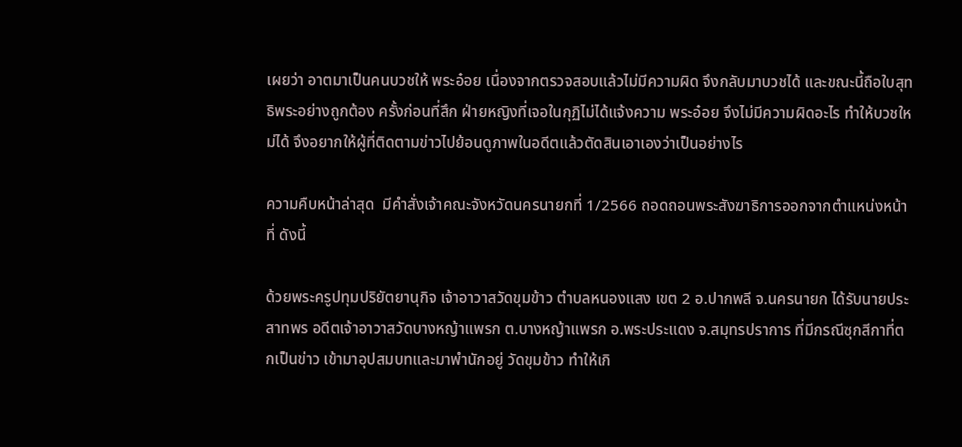เผยว่า อาตมาเป็นคนบวชให้ พระอ๋อย เนื่องจากตรวจสอบแล้วไม่มีความผิด จึงกลับมาบวชได้ และขณะนี้ถือใบสุทธิพระอย่างถูกต้อง ครั้งก่อนที่สึก ฝ่ายหญิงที่เจอในกุฏิไม่ได้แจ้งความ พระอ๋อย จึงไม่มีความผิดอะไร ทำให้บวชใหม่ได้ จึงอยากให้ผู้ที่ติดตามข่าวไปย้อนดูภาพในอดีตแล้วตัดสินเอาเองว่าเป็นอย่างไร

ความคืบหน้าล่าสุด  มีคำสั่งเจ้าคณะจังหวัดนครนายกที่ 1/2566 ถอดถอนพระสังฆาธิการออกจากตําแหน่งหน้าที่ ดังนี้

ด้วยพระครูปทุมปริยัตยานุกิจ เจ้าอาวาสวัดขุมข้าว ตําบลหนองแสง เขต 2 อ.ปากพลี จ.นครนายก ได้รับนายประสาทพร อดีตเจ้าอาวาสวัดบางหญ้าแพรก ต.บางหญ้าแพรก อ.พระประแดง จ.สมุทรปราการ ที่มีกรณีซุกสีกาที่ตกเป็นข่าว เข้ามาอุปสมบทและมาพํานักอยู่ วัดขุมข้าว ทําให้เกิ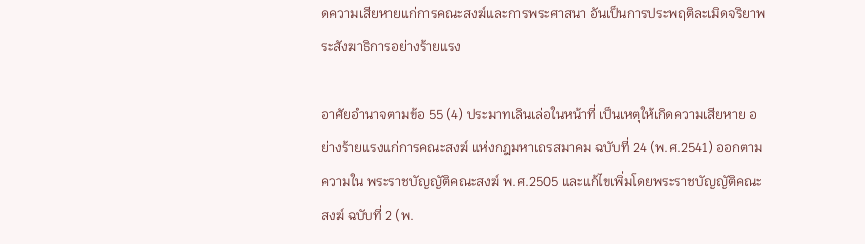ดความเสียหายแก่การคณะสงฆ์และการพระศาสนา อันเป็นการประพฤติละเมิดจริยาพระสังฆาธิการอย่างร้ายแรง

อาศัยอํานาจตามข้อ 55 (4) ประมาทเลินเล่อในหน้าที่ เป็นเหตุให้เกิดความเสียหาย อย่างร้ายแรงแก่การคณะสงฆ์ แห่งกฎมหาเถรสมาคม ฉบับที่ 24 (พ.ศ.2541) ออกตามความใน พระราชบัญญัติคณะสงฆ์ พ.ศ.2505 และแก้ไขเพิ่มโดยพระราชบัญญัติคณะสงฆ์ ฉบับที่ 2 (พ.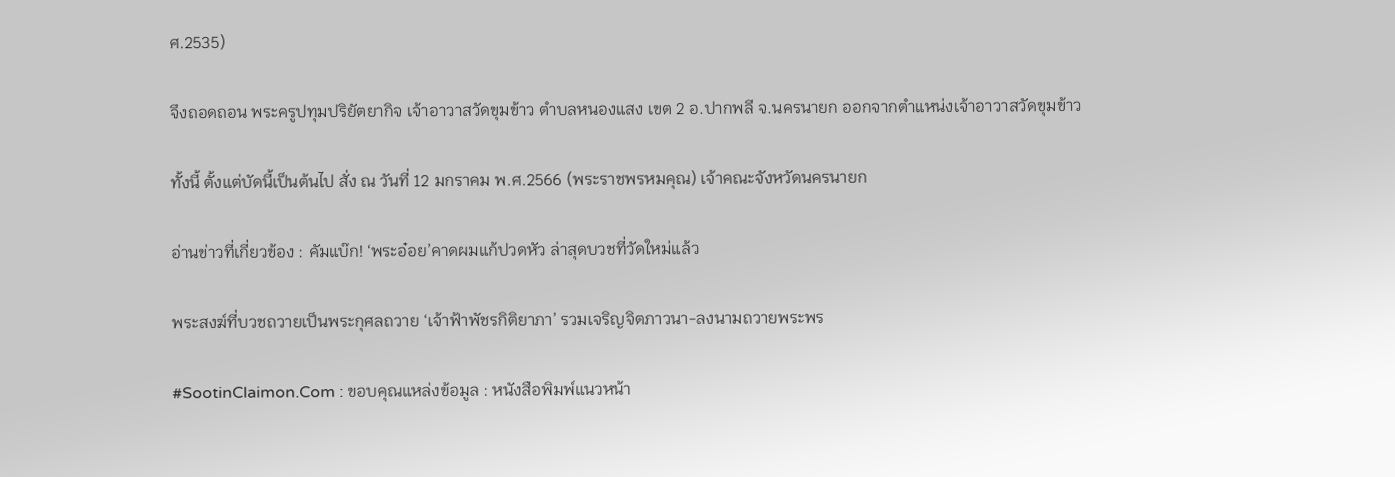ศ.2535)

จึงถอดถอน พระครูปทุมปริยัตยากิจ เจ้าอาวาสวัดขุมข้าว ตําบลหนองแสง เขต 2 อ.ปากพลี จ.นครนายก ออกจากตําแหน่งเจ้าอาวาสวัดขุมข้าว

ทั้งนี้ ตั้งแต่บัดนี้เป็นต้นไป สั่ง ณ วันที่ 12 มกราคม พ.ศ.2566 (พระราชพรหมคุณ) เจ้าคณะจังหวัดนครนายก

อ่านข่าวที่เกี่ยวข้อง : คัมแบ๊ก! ‘พระอ๋อย’คาดผมแก้ปวดหัว ล่าสุดบวชที่วัดใหม่แล้ว

พระสงฆ์ที่บวชถวายเป็นพระกุศลถวาย ‘เจ้าฟ้าพัชรกิติยาภา’ รวมเจริญจิตภาวนา-ลงนามถวายพระพร

#SootinClaimon.Com : ขอบคุณแหล่งข้อมูล : หนังสือพิมพ์แนวหน้า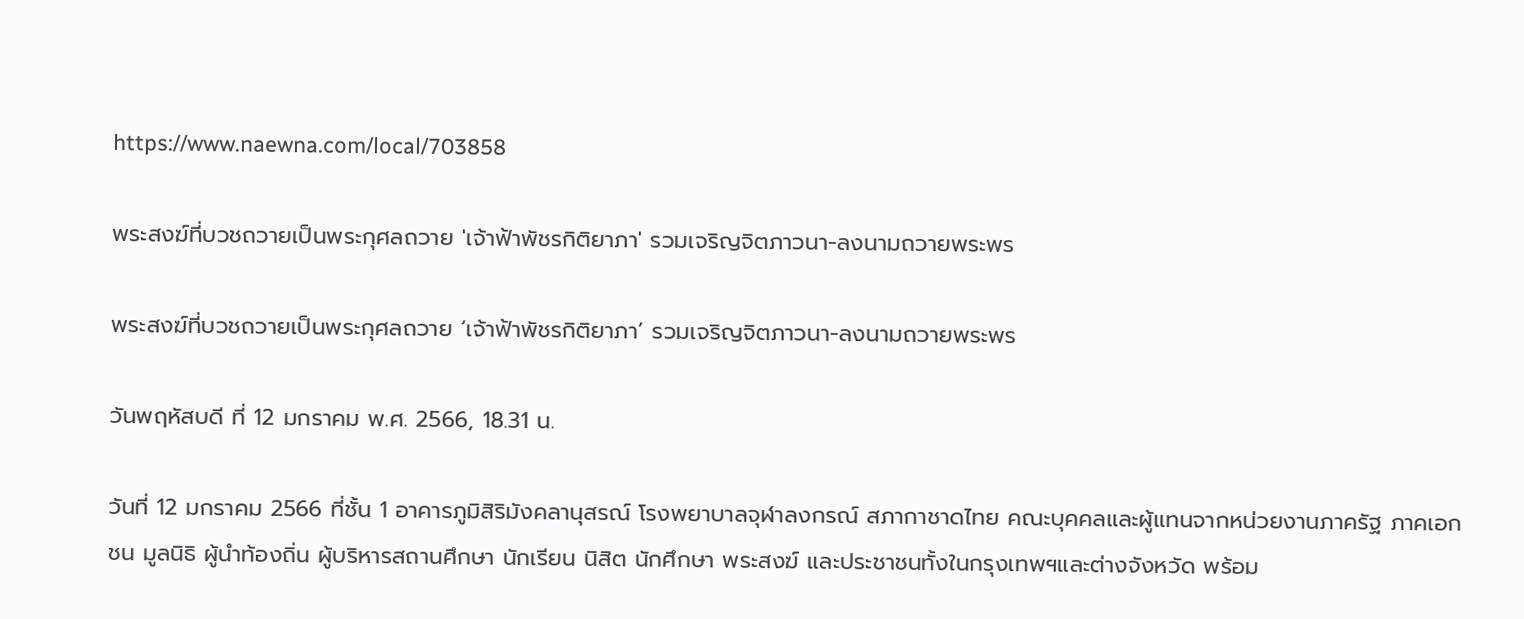https://www.naewna.com/local/703858

พระสงฆ์ที่บวชถวายเป็นพระกุศลถวาย 'เจ้าฟ้าพัชรกิติยาภา' รวมเจริญจิตภาวนา-ลงนามถวายพระพร

พระสงฆ์ที่บวชถวายเป็นพระกุศลถวาย ‘เจ้าฟ้าพัชรกิติยาภา’ รวมเจริญจิตภาวนา-ลงนามถวายพระพร

วันพฤหัสบดี ที่ 12 มกราคม พ.ศ. 2566, 18.31 น.

วันที่ 12 มกราคม 2566 ที่ชั้น 1 อาคารภูมิสิริมังคลานุสรณ์ โรงพยาบาลจุฬาลงกรณ์ สภากาชาดไทย คณะบุคคลและผู้แทนจากหน่วยงานภาครัฐ ภาคเอกชน มูลนิธิ ผู้นำท้องถิ่น ผู้บริหารสถานศึกษา นักเรียน นิสิต นักศึกษา พระสงฆ์ และประชาชนทั้งในกรุงเทพฯและต่างจังหวัด พร้อม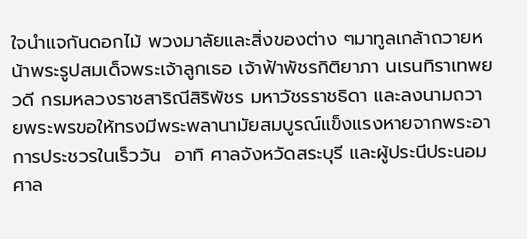ใจนำแจกันดอกไม้ พวงมาลัยและสิ่งของต่าง ๆมาทูลเกล้าถวายหน้าพระรูปสมเด็จพระเจ้าลูกเธอ เจ้าฟ้าพัชรกิติยาภา นเรนทิราเทพยวดี กรมหลวงราชสาริณีสิริพัชร มหาวัชรราชธิดา และลงนามถวายพระพรขอให้ทรงมีพระพลานามัยสมบูรณ์แข็งแรงหายจากพระอาการประชวรในเร็ววัน  อาทิ ศาลจังหวัดสระบุรี และผู้ประนีประนอมศาล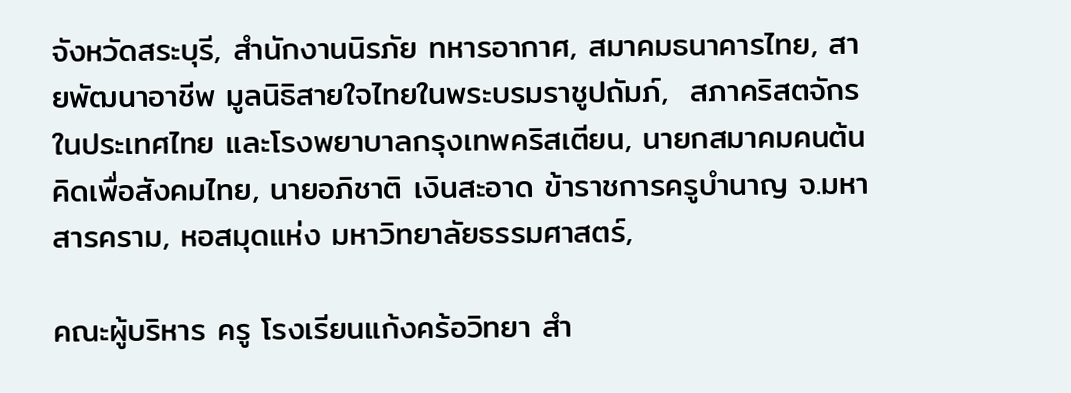จังหวัดสระบุรี, สำนักงานนิรภัย ทหารอากาศ, สมาคมธนาคารไทย, สายพัฒนาอาชีพ มูลนิธิสายใจไทยในพระบรมราชูปถัมภ์,  สภาคริสตจักรในประเทศไทย และโรงพยาบาลกรุงเทพคริสเตียน, นายกสมาคมคนต้นคิดเพื่อสังคมไทย, นายอภิชาติ เงินสะอาด ข้าราชการครูบำนาญ จ.มหาสารคราม, หอสมุดแห่ง มหาวิทยาลัยธรรมศาสตร์,

คณะผู้บริหาร ครู โรงเรียนแก้งคร้อวิทยา สำ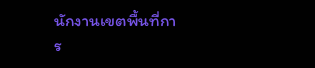นักงานเขตพื้นที่การ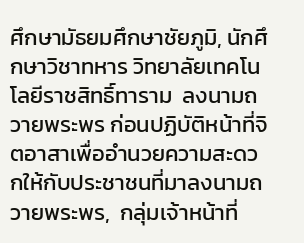ศึกษามัธยมศึกษาชัยภูมิ, นักศึกษาวิชาทหาร วิทยาลัยเทคโนโลยีราชสิทธิ์ทาราม  ลงนามถวายพระพร ก่อนปฏิบัติหน้าที่จิตอาสาเพื่ออำนวยความสะดวกให้กับประชาชนที่มาลงนามถวายพระพร,  กลุ่มเจ้าหน้าที่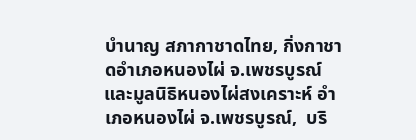บำนาญ สภากาชาดไทย, กิ่งกาชาดอำเภอหนองไผ่ จ.เพชรบูรณ์ และมูลนิธิหนองไผ่สงเคราะห์ อำเภอหนองไผ่ จ.เพชรบูรณ์,  บริ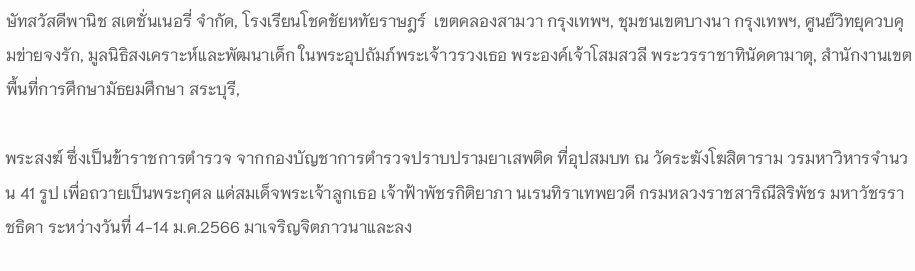ษัทสวัสดีพานิช สเตชั่นเนอรี่ จำกัด, โรงเรียนโชคชัยหทัยราษฎร์  เขตคลองสามวา กรุงเทพฯ, ชุมชนเขตบางนา กรุงเทพฯ, ศูนย์วิทยุควบคุมข่ายจงรัก, มูลนิธิสงเคราะห์และพัฒนาเด็ก ในพระอุปถัมภ์พระเจ้าวรวงเธอ พระองค์เจ้าโสมสวลี พระวรราชาทินัดดามาตุ, สำนักงานเขตพื้นที่การศึกษามัธยมศึกษา สระบุรี,

พระสงฆ์ ซึ่งเป็นข้าราชการตำรวจ จากกองบัญชาการตำรวจปราบปรามยาเสพติด ที่อุปสมบท ณ วัดระฆังโฆสิตาราม วรมหาวิหารจำนวน 41 รูป เพื่อถวายเป็นพระกุศล แด่สมเด็จพระเจ้าลูกเธอ เจ้าฟ้าพัชรกิติยาภา นเรนทิราเทพยวดี กรมหลวงราชสาริณีสิริพัชร มหาวัชรราชธิดา ระหว่างวันที่ 4-14 ม.ค.2566 มาเจริญจิตภาวนาและลง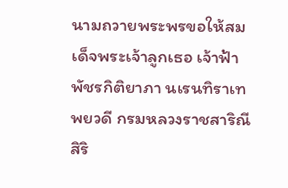นามถวายพระพรขอให้สมเด็จพระเจ้าลูกเธอ เจ้าฟ้าพัชรกิติยาภา นเรนทิราเทพยวดี กรมหลวงราชสาริณีสิริ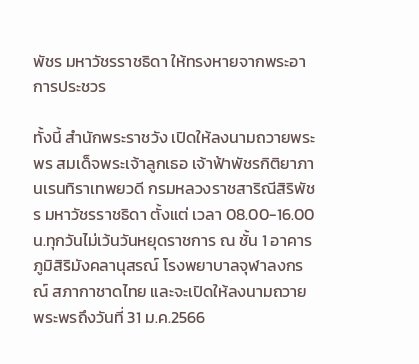พัชร มหาวัชรราชธิดา ให้ทรงหายจากพระอาการประชวร

ทั้งนี้ สำนักพระราชวัง เปิดให้ลงนามถวายพระพร สมเด็จพระเจ้าลูกเธอ เจ้าฟ้าพัชรกิติยาภา นเรนทิราเทพยวดี กรมหลวงราชสาริณีสิริพัชร มหาวัชรราชธิดา ตั้งแต่ เวลา 08.00-16.00 น.ทุกวันไม่เว้นวันหยุดราชการ ณ ชั้น 1 อาคารภูมิสิริมังคลานุสรณ์ โรงพยาบาลจุฬาลงกรณ์ สภากาชาดไทย และจะเปิดให้ลงนามถวายพระพรถึงวันที่ 31 ม.ค.2566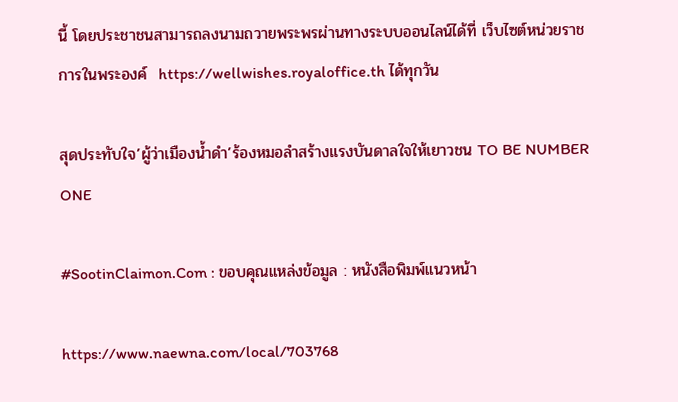นี้ โดยประชาชนสามารถลงนามถวายพระพรผ่านทางระบบออนไลน์ได้ที่ เว็บไซต์หน่วยราชการในพระองค์  https://wellwishes.royaloffice.th ได้ทุกวัน

สุดประทับใจ’ผู้ว่าเมืองน้ำดำ’ร้องหมอลำสร้างแรงบันดาลใจให้เยาวชน TO BE NUMBER ONE

#SootinClaimon.Com : ขอบคุณแหล่งข้อมูล : หนังสือพิมพ์แนวหน้า

https://www.naewna.com/local/703768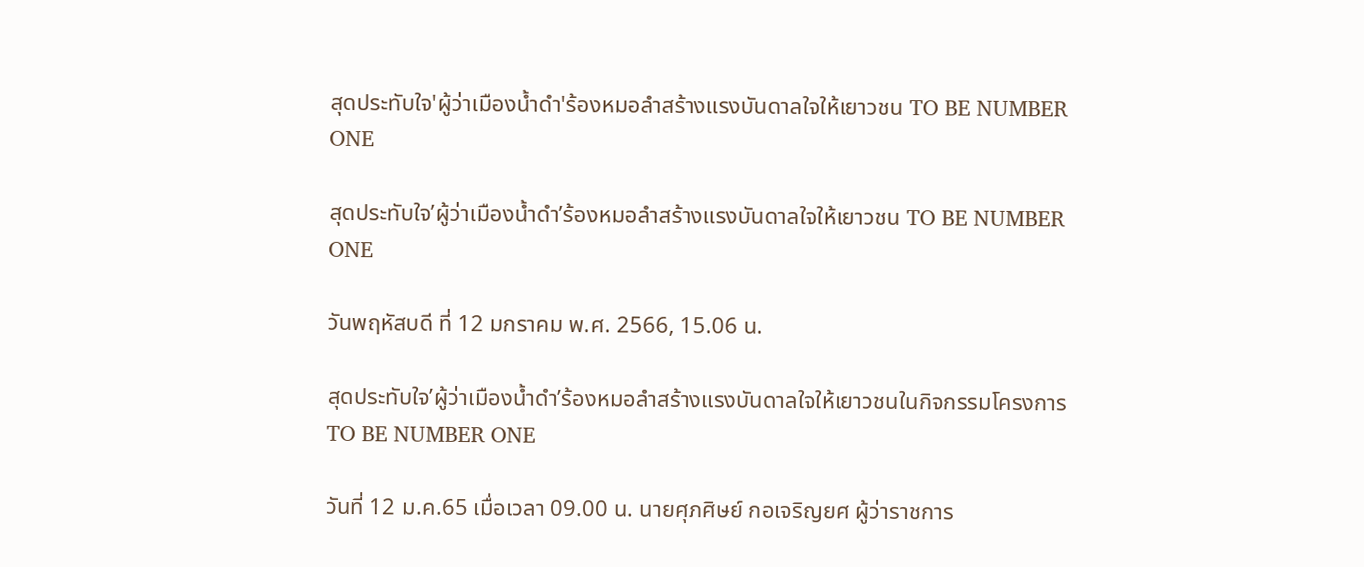สุดประทับใจ'ผู้ว่าเมืองน้ำดำ'ร้องหมอลำสร้างแรงบันดาลใจให้เยาวชน TO BE NUMBER ONE

สุดประทับใจ’ผู้ว่าเมืองน้ำดำ’ร้องหมอลำสร้างแรงบันดาลใจให้เยาวชน TO BE NUMBER ONE

วันพฤหัสบดี ที่ 12 มกราคม พ.ศ. 2566, 15.06 น.

สุดประทับใจ’ผู้ว่าเมืองน้ำดำ’ร้องหมอลำสร้างแรงบันดาลใจให้เยาวชนในกิจกรรมโครงการ TO BE NUMBER ONE

วันที่ 12 ม.ค.65 เมื่อเวลา 09.00 น. นายศุภศิษย์ กอเจริญยศ ผู้ว่าราชการ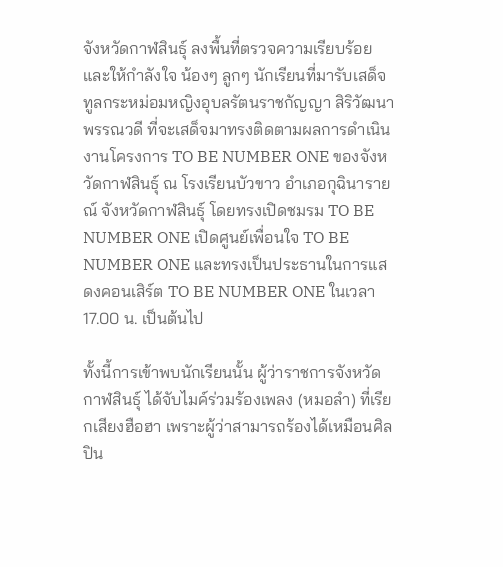จังหวัดกาฬสินธุ์ ลงพื้นที่ตรวจความเรียบร้อย และให้กำลังใจ น้องๆ ลูกๆ นักเรียนที่มารับเสด็จ ทูลกระหม่อมหญิงอุบลรัตนราชกัญญา สิริวัฒนาพรรณวดี ที่จะเสด็จมาทรงติดตามผลการดำเนินงานโครงการ TO BE NUMBER ONE ของจังหวัดกาฬสินธุ์ ณ โรงเรียนบัวขาว อำเภอกุฉินารายณ์ จังหวัดกาฬสินธุ์ โดยทรงเปิดชมรม TO BE NUMBER ONE เปิดศูนย์เพื่อนใจ TO BE NUMBER ONE และทรงเป็นประธานในการแสดงคอนเสิร์ต TO BE NUMBER ONE ในเวลา 17.00 น. เป็นต้นไป

ทั้งนี้การเข้าพบนักเรียนนั้น ผู้ว่าราชการจังหวัดกาฬสินธุ์ ได้จับไมค์ร่วมร้องเพลง (หมอลำ) ที่เรียกเสียงฮือฮา เพราะผู้ว่าสามารถร้องได้เหมือนศิลปิน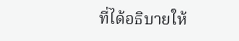ที่ได้อธิบายให้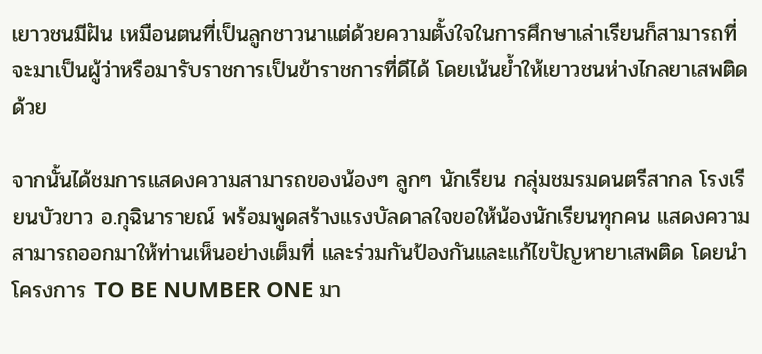เยาวชนมีฝัน เหมือนตนที่เป็นลูกชาวนาแต่ด้วยความตั้งใจในการศึกษาเล่าเรียนก็สามารถที่จะมาเป็นผู้ว่าหรือมารับราชการเป็นข้าราชการที่ดีได้ โดยเน้นย้ำให้เยาวชนห่างไกลยาเสพติดด้วย

จากนั้นได้ชมการแสดงความสามารถของน้องๆ ลูกๆ นักเรียน กลุ่มชมรมดนตรีสากล โรงเรียนบัวขาว อ.กุฉินารายณ์ พร้อมพูดสร้างแรงบัลดาลใจขอให้น้องนักเรียนทุกคน แสดงความสามารถออกมาให้ท่านเห็นอย่างเต็มที่ และร่วมกันป้องกันและแก้ไขปัญหายาเสพติด โดยนำโครงการ TO BE NUMBER ONE มา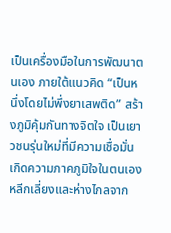เป็นเครื่องมือในการพัฒนาตนเอง ภายใต้แนวคิด “เป็นหนึ่งโดยไม่พึ่งยาเสพติด” สร้างภูมิคุ้มกันทางจิตใจ เป็นเยาวชนรุ่นใหม่ที่มีความเชื่อมั่น เกิดความภาคภูมิใจในตนเอง หลีกเลี่ยงและห่างไกลจาก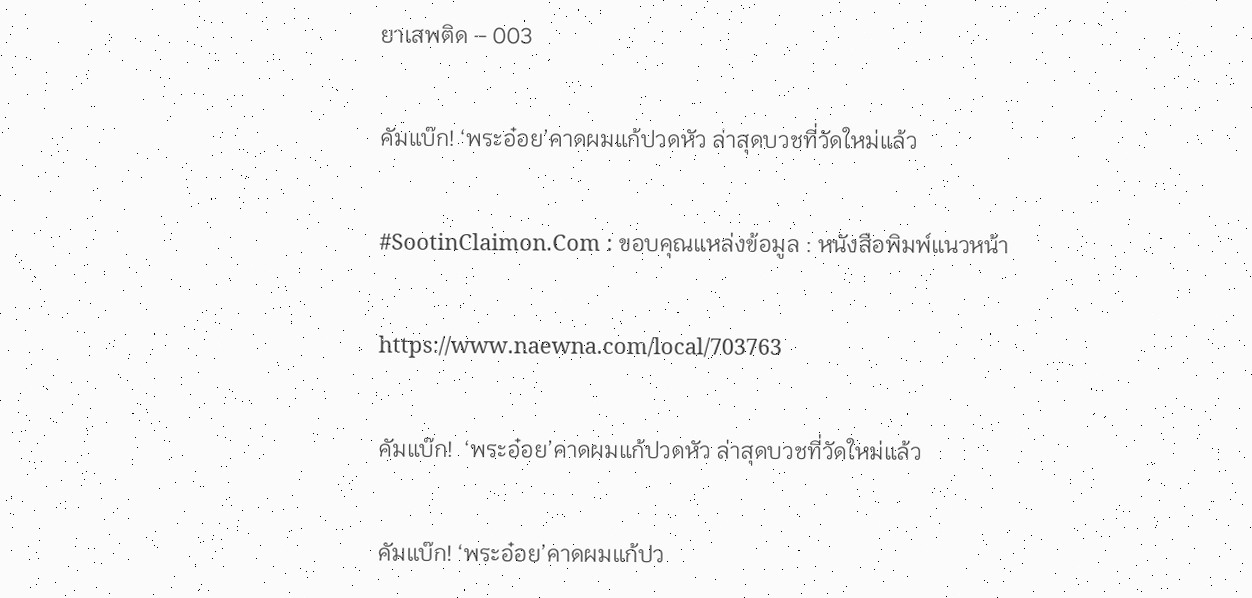ยาเสพติด – 003

คัมแบ๊ก! ‘พระอ๋อย’คาดผมแก้ปวดหัว ล่าสุดบวชที่วัดใหม่แล้ว

#SootinClaimon.Com : ขอบคุณแหล่งข้อมูล : หนังสือพิมพ์แนวหน้า

https://www.naewna.com/local/703763

คัมแบ๊ก!  ‘พระอ๋อย’คาดผมแก้ปวดหัว ล่าสุดบวชที่วัดใหม่แล้ว

คัมแบ๊ก! ‘พระอ๋อย’คาดผมแก้ปว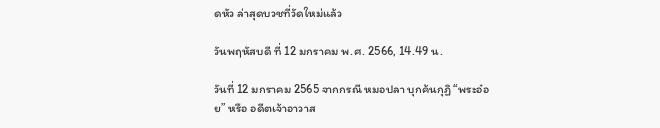ดหัว ล่าสุดบวชที่วัดใหม่แล้ว

วันพฤหัสบดี ที่ 12 มกราคม พ.ศ. 2566, 14.49 น.

วันที่ 12 มกราคม 2565 จากกรณี หมอปลา บุกค้นกุฏิ “พระอ๋อย” หรือ อดีตเจ้าอาวาส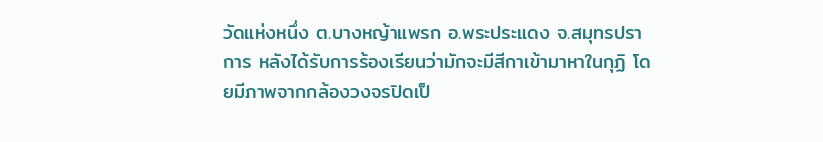วัดแห่งหนึ่ง ต.บางหญ้าแพรก อ.พระประแดง จ.สมุทรปราการ หลังได้รับการร้องเรียนว่ามักจะมีสีกาเข้ามาหาในกุฏิ โดยมีภาพจากกล้องวงจรปิดเป็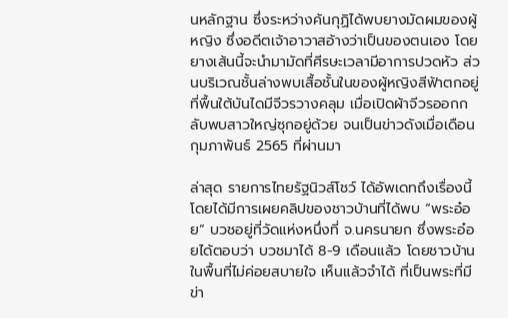นหลักฐาน ซึ่งระหว่างค้นกุฏิได้พบยางมัดผมของผู้หญิง ซึ่งอดีตเจ้าอาวาสอ้างว่าเป็นของตนเอง โดยยางเส้นนี้จะนำมามัดที่ศีรษะเวลามีอาการปวดหัว ส่วนบริเวณชั้นล่างพบเสื้อชั้นในของผู้หญิงสีฟ้าตกอยู่ที่พื้นใต้บันไดมีจีวรวางคลุม เมื่อเปิดผ้าจีวรออกกลับพบสาวใหญ่ซุกอยู่ด้วย จนเป็นข่าวดังเมื่อเดือนกุมภาพันธ์ 2565 ที่ผ่านมา

ล่าสุด รายการไทยรัฐนิวส์โชว์ ได้อัพเดทถึงเรื่องนี้ โดยได้มีการเผยคลิปของชาวบ้านที่ได้พบ “พระอ๋อย” บวชอยู่ที่วัดแห่งหนึ่งที่ จ.นครนายก ซึ่งพระอ๋อยได้ตอบว่า บวชมาได้ 8-9 เดือนแล้ว โดยชาวบ้านในพื้นที่ไม่ค่อยสบายใจ เห็นแล้วจำได้ ที่เป็นพระที่มีข่า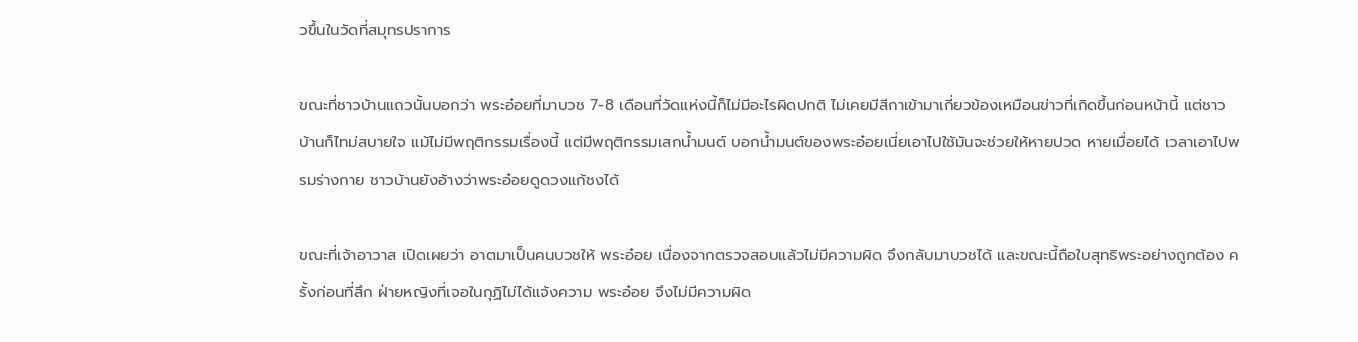วขึ้นในวัดที่สมุทรปราการ

ขณะที่ชาวบ้านแถวนั้นบอกว่า พระอ๋อยที่มาบวช 7-8 เดือนที่วัดแห่งนี้ก็ไม่มีอะไรผิดปกติ ไม่เคยมีสีกาเข้ามาเกี่ยวข้องเหมือนข่าวที่เกิดขึ้นก่อนหน้านี้ แต่ชาวบ้านก็ไทม่สบายใจ แม้ไม่มีพฤติกรรมเรื่องนี้ แต่มีพฤติกรรมเสกน้ำมนต์ บอกน้ำมนต์ของพระอ๋อยเนี่ยเอาไปใช้มันจะช่วยให้หายปวด หายเมื่อยได้ เวลาเอาไปพรมร่างกาย ชาวบ้านยังอ้างว่าพระอ๋อยดูดวงแก้ชงได้

ขณะที่เจ้าอาวาส เปิดเผยว่า อาตมาเป็นคนบวชให้ พระอ๋อย เนื่องจากตรวจสอบแล้วไม่มีความผิด จึงกลับมาบวชได้ และขณะนี้ถือใบสุทธิพระอย่างถูกต้อง ครั้งก่อนที่สึก ฝ่ายหญิงที่เจอในกุฏิไม่ได้แจ้งความ พระอ๋อย จึงไม่มีความผิด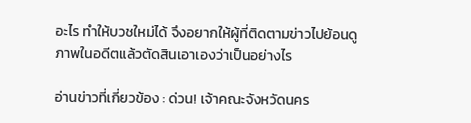อะไร ทำให้บวชใหม่ได้ จึงอยากให้ผู้ที่ติดตามข่าวไปย้อนดูภาพในอดีตแล้วตัดสินเอาเองว่าเป็นอย่างไร

อ่านข่าวที่เกี่ยวข้อง : ด่วน! เจ้าคณะจังหวัดนคร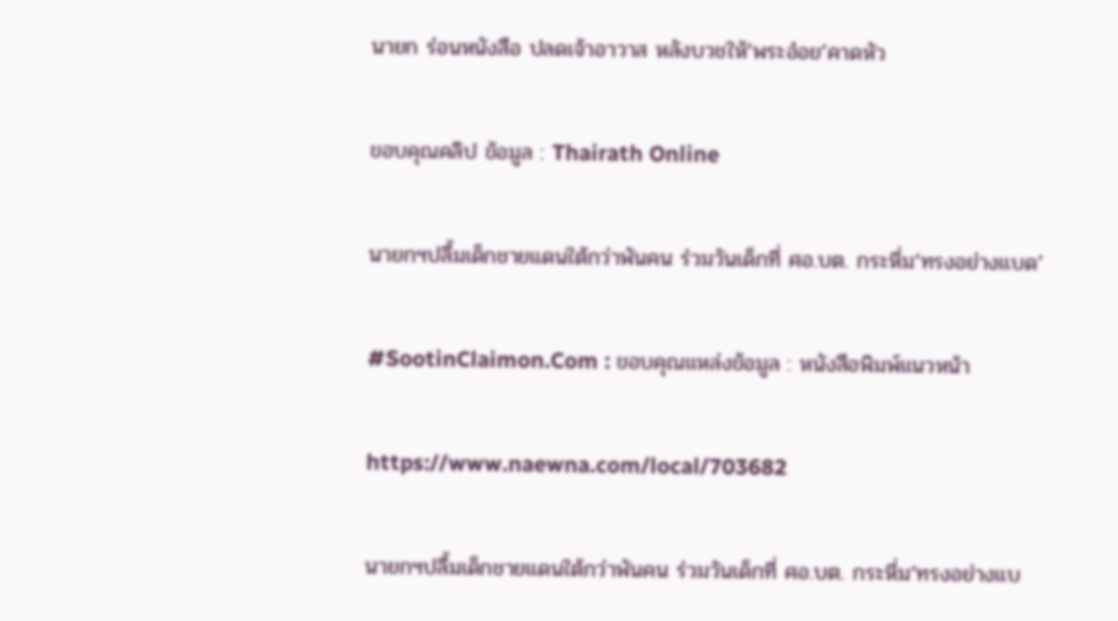นายก ร่อนหนังสือ ปลดเจ้าอาวาส หลังบวชให้‘พระอ๋อย’คาดหัว

ขอบคุณคลิป ข้อมูล : Thairath Online

นายกฯปลื้มเด็กชายแดนใต้กว่าพันคน ร่วมวันเด็กที่ ศอ.บต. กระหึ่ม‘ทรงอย่างแบด’

#SootinClaimon.Com : ขอบคุณแหล่งข้อมูล : หนังสือพิมพ์แนวหน้า

https://www.naewna.com/local/703682

นายกฯปลื้มเด็กชายแดนใต้กว่าพันคน ร่วมวันเด็กที่ ศอ.บต. กระหึ่ม‘ทรงอย่างแบ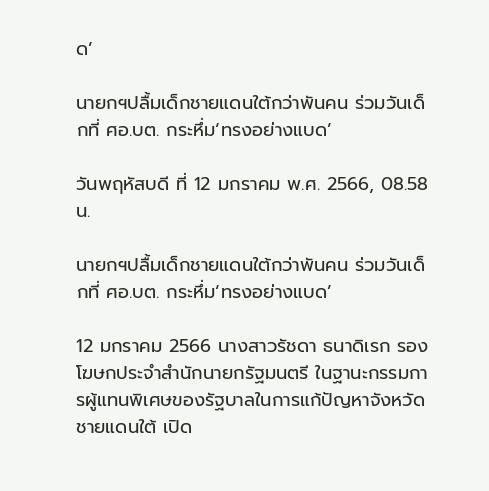ด’

นายกฯปลื้มเด็กชายแดนใต้กว่าพันคน ร่วมวันเด็กที่ ศอ.บต. กระหึ่ม‘ทรงอย่างแบด’

วันพฤหัสบดี ที่ 12 มกราคม พ.ศ. 2566, 08.58 น.

นายกฯปลื้มเด็กชายแดนใต้กว่าพันคน ร่วมวันเด็กที่ ศอ.บต. กระหึ่ม‘ทรงอย่างแบด’

12 มกราคม 2566 นางสาวรัชดา ธนาดิเรก รองโฆษกประจำสำนักนายกรัฐมนตรี ในฐานะกรรมการผู้แทนพิเศษของรัฐบาลในการแก้ปัญหาจังหวัดชายแดนใต้ เปิด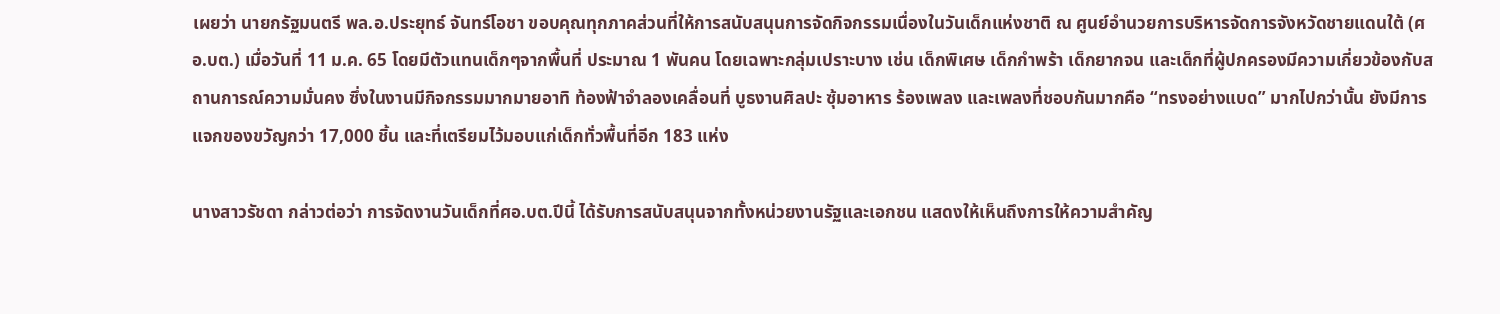เผยว่า นายกรัฐมนตรี พล.อ.ประยุทธ์ จันทร์โอชา ขอบคุณทุกภาคส่วนที่ให้การสนับสนุนการจัดกิจกรรมเนื่องในวันเด็กแห่งชาติ ณ ศูนย์อำนวยการบริหารจัดการจังหวัดชายแดนใต้ (ศอ.บต.) เมื่อวันที่ 11 ม.ค. 65 โดยมีตัวแทนเด็กๆจากพื้นที่ ประมาณ 1 พันคน โดยเฉพาะกลุ่มเปราะบาง เช่น เด็กพิเศษ เด็กกำพร้า เด็กยากจน และเด็กที่ผู้ปกครองมีความเกี่ยวข้องกับสถานการณ์ความมั่นคง ซึ่งในงานมีกิจกรรมมากมายอาทิ ท้องฟ้าจำลองเคลื่อนที่ บูธงานศิลปะ ซุ้มอาหาร ร้องเพลง และเพลงที่ชอบกันมากคือ “ทรงอย่างแบด” มากไปกว่านั้น ยังมีการแจกของขวัญกว่า 17,000 ชิ้น และที่เตรียมไว้มอบแก่เด็กทั่วพื้นที่อีก 183 แห่ง

นางสาวรัชดา กล่าวต่อว่า การจัดงานวันเด็กที่ศอ.บต.ปีนี้ ได้รับการสนับสนุนจากทั้งหน่วยงานรัฐและเอกชน แสดงให้เห็นถึงการให้ความสำคัญ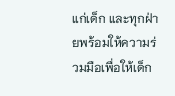แก่เด็ก และทุกฝ่ายพร้อมให้ความร่วมมือเพื่อให้เด็ก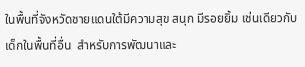ในพื้นที่จังหวัดชายแดนใต้มีความสุข สนุก มีรอยยิ้ม เช่นเดียวกับเด็กในพื้นที่อื่น  สำหรับการพัฒนาและ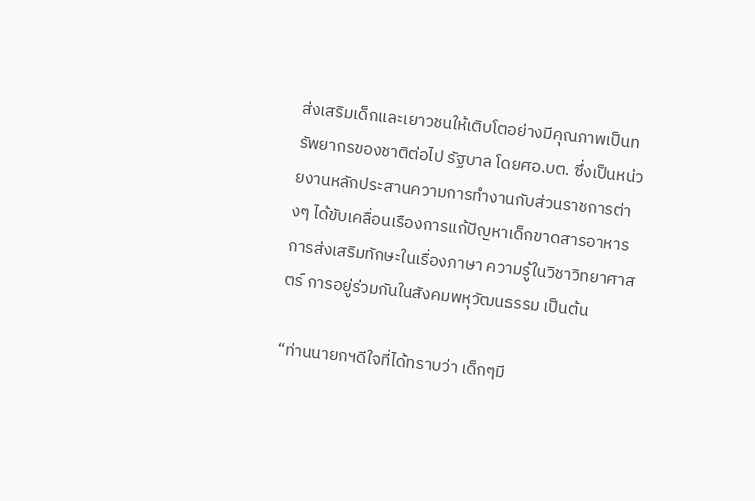ส่งเสริมเด็กและเยาวชนให้เติบโตอย่างมีคุณภาพเป็นทรัพยากรของชาติต่อไป รัฐบาล โดยศอ.บต. ซึ่งเป็นหน่วยงานหลักประสานความการทำงานกับส่วนราชการต่างๆ ได้ขับเคลื่อนเรืองการแก้ปัญหาเด็กขาดสารอาหาร การส่งเสริมทักษะในเรื่องภาษา ความรู้ในวิชาวิทยาศาสตร์ การอยู่ร่วมกันในสังคมพหุวัฒนธรรม เป็นต้น

“ท่านนายกฯดีใจที่ได้ทราบว่า เด็กๆมี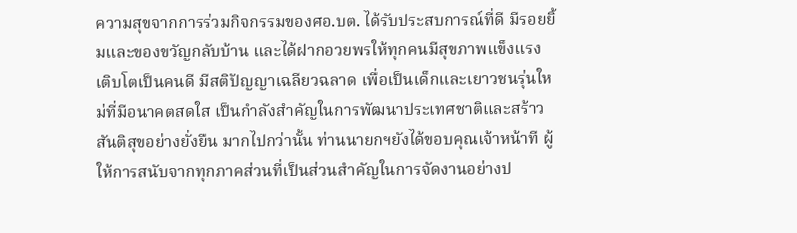ความสุขจากการร่วมกิจกรรมของศอ.บต. ได้รับประสบการณ์ที่ดี มีรอยยิ้มและของขวัญกลับบ้าน และได้ฝากอวยพรให้ทุกคนมีสุขภาพแข็งแรง เติบโตเป็นคนดี มีสติปัญญาเฉลียวฉลาด เพื่อเป็นเด็กและเยาวชนรุ่นใหม่ที่มีอนาคตสดใส เป็นกำลังสำคัญในการพัฒนาประเทศชาติและสร้าวสันติสุขอย่างยั่งยืน มากไปกว่านั้น ท่านนายกฯยังได้ขอบคุณเจ้าหน้าที ผู้ให้การสนับจากทุกภาคส่วนที่เป็นส่วนสำคัญในการจัดงานอย่างป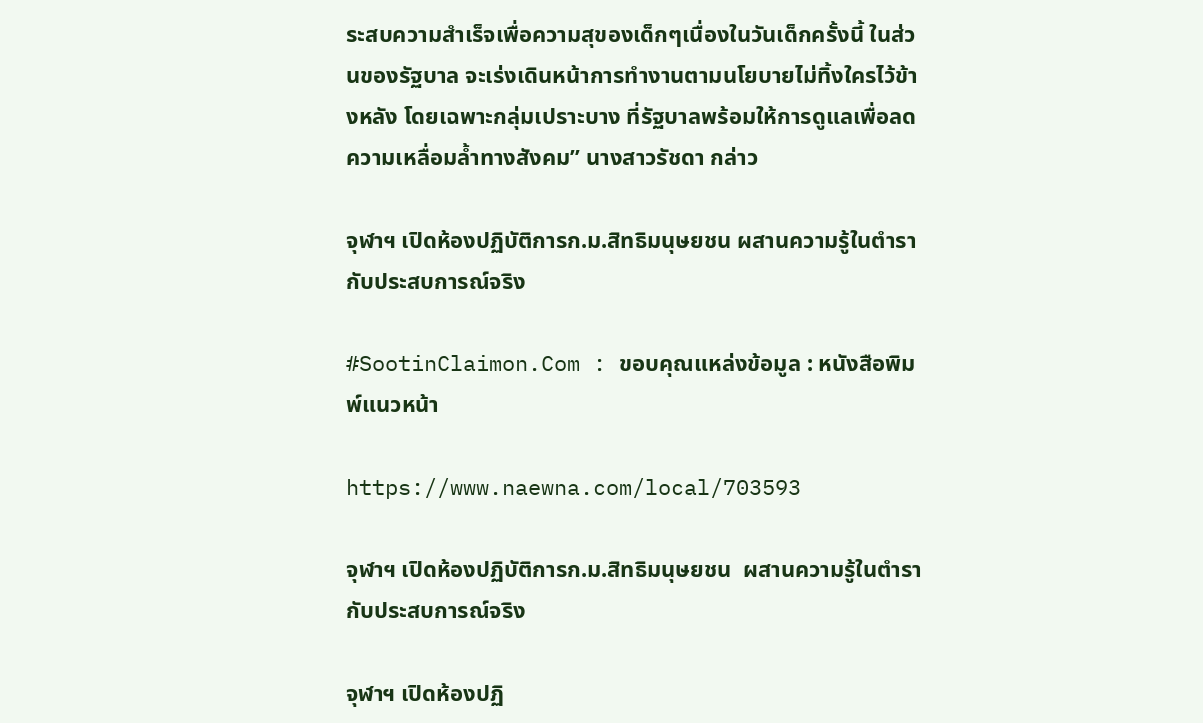ระสบความสำเร็จเพื่อความสุของเด็กๆเนื่องในวันเด็กครั้งนี้ ในส่วนของรัฐบาล จะเร่งเดินหน้าการทำงานตามนโยบายไม่ทิ้งใครไว้ข้างหลัง โดยเฉพาะกลุ่มเปราะบาง ที่รัฐบาลพร้อมให้การดูแลเพื่อลดความเหลื่อมล้ำทางสังคม” นางสาวรัชดา กล่าว

จุฬาฯ เปิดห้องปฏิบัติการก.ม.สิทธิมนุษยชน ผสานความรู้ในตำรากับประสบการณ์จริง

#SootinClaimon.Com : ขอบคุณแหล่งข้อมูล : หนังสือพิมพ์แนวหน้า

https://www.naewna.com/local/703593

จุฬาฯ เปิดห้องปฏิบัติการก.ม.สิทธิมนุษยชน  ผสานความรู้ในตำรากับประสบการณ์จริง

จุฬาฯ เปิดห้องปฏิ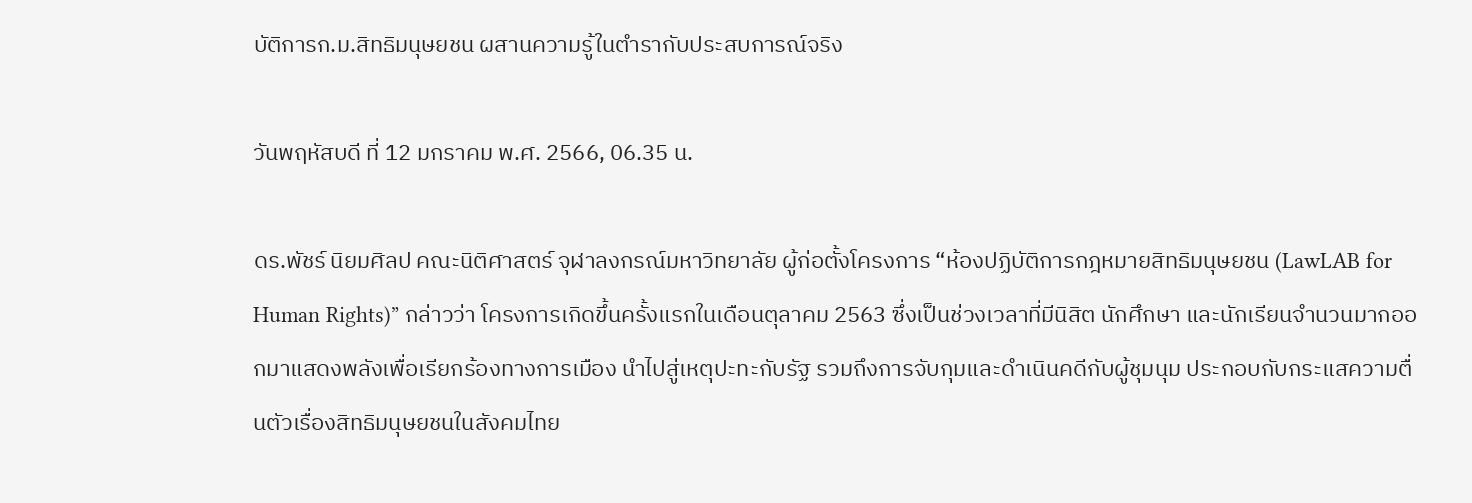บัติการก.ม.สิทธิมนุษยชน ผสานความรู้ในตำรากับประสบการณ์จริง

วันพฤหัสบดี ที่ 12 มกราคม พ.ศ. 2566, 06.35 น.

ดร.พัชร์ นิยมศิลป คณะนิติศาสตร์ จุฬาลงกรณ์มหาวิทยาลัย ผู้ก่อตั้งโครงการ “ห้องปฏิบัติการกฎหมายสิทธิมนุษยชน (LawLAB for Human Rights)” กล่าวว่า โครงการเกิดขึ้นครั้งแรกในเดือนตุลาคม 2563 ซึ่งเป็นช่วงเวลาที่มีนิสิต นักศึกษา และนักเรียนจำนวนมากออกมาแสดงพลังเพื่อเรียกร้องทางการเมือง นำไปสู่เหตุปะทะกับรัฐ รวมถึงการจับกุมและดำเนินคดีกับผู้ชุมนุม ประกอบกับกระแสความตื่นตัวเรื่องสิทธิมนุษยชนในสังคมไทย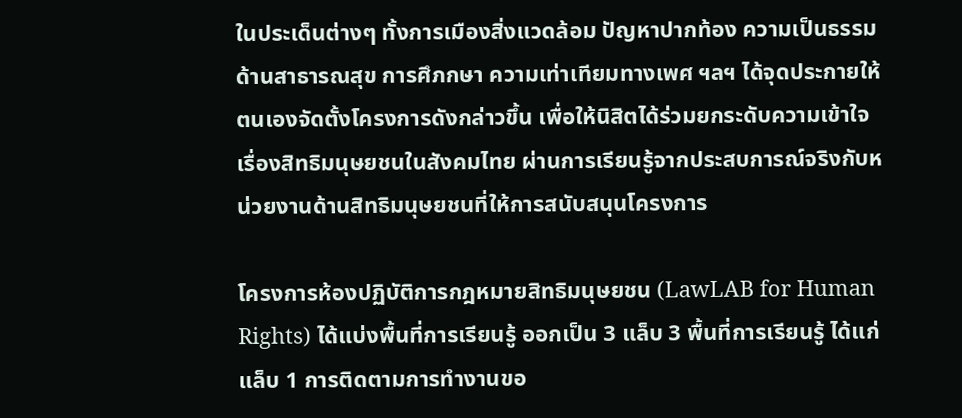ในประเด็นต่างๆ ทั้งการเมืองสิ่งแวดล้อม ปัญหาปากท้อง ความเป็นธรรม ด้านสาธารณสุข การศึภกษา ความเท่าเทียมทางเพศ ฯลฯ ได้จุดประกายให้ตนเองจัดตั้งโครงการดังกล่าวขึ้น เพื่อให้นิสิตได้ร่วมยกระดับความเข้าใจเรื่องสิทธิมนุษยชนในสังคมไทย ผ่านการเรียนรู้จากประสบการณ์จริงกับหน่วยงานด้านสิทธิมนุษยชนที่ให้การสนับสนุนโครงการ

โครงการห้องปฏิบัติการกฎหมายสิทธิมนุษยชน (LawLAB for Human Rights) ได้แบ่งพื้นที่การเรียนรู้ ออกเป็น 3 แล็บ 3 พื้นที่การเรียนรู้ ได้แก่ แล็บ 1 การติดตามการทำงานขอ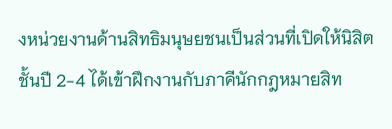งหน่วยงานด้านสิทธิมนุษยชนเป็นส่วนที่เปิดให้นิสิตชั้นปี 2-4 ได้เข้าฝึกงานกับภาคีนักกฎหมายสิท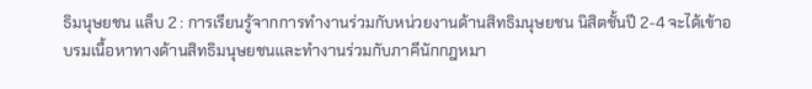ธิมนุษยชน แล็บ 2 : การเรียนรู้จากการทำงานร่วมกับหน่วยงานด้านสิทธิมนุษยชน นิสิตชั้นปี 2-4 จะได้เข้าอบรมเนื้อหาทางด้านสิทธิมนุษยชนและทำงานร่วมกับภาคีนักกฎหมา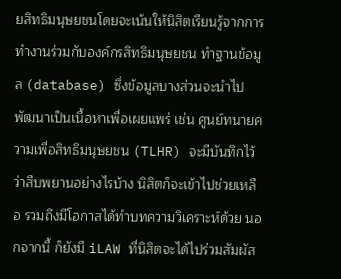ยสิทธิมนุษยชนโดยจะเน้นให้นิสิตเรียนรู้จากการทำงานร่วมกับองค์กรสิทธิมนุษยชน ทำฐานข้อมูล (database) ซึ่งข้อมูลบางส่วนจะนำไปพัฒนาเป็นเนื้อหาเพื่อเผยแพร่ เช่น ศูนย์ทนายความเพื่อสิทธิมนุษยชน (TLHR) จะมีบันทึกไว้ว่าสืบพยานอย่างไรบ้าง นิสิตก็จะเข้าไปช่วยเหลือ รวมถึงมีโอกาสได้ทำบทความวิเคราะห์ด้วย นอกจากนี้ ก็ยังมี iLAW ที่นิสิตจะได้ไปร่วมสัมผัส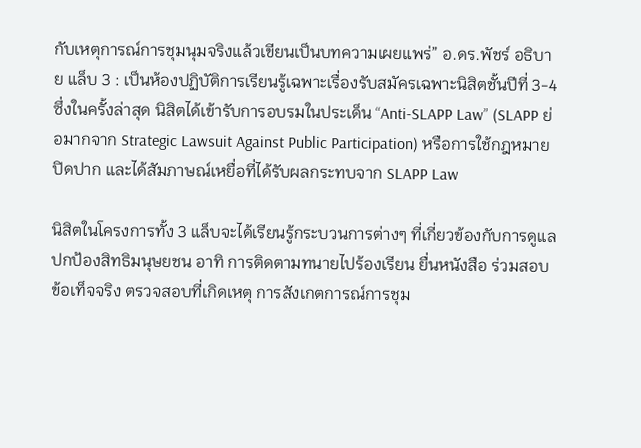กับเหตุการณ์การชุมนุมจริงแล้วเขียนเป็นบทความเผยแพร่” อ.ดร.พัชร์ อธิบาย แล็บ 3 : เป็นห้องปฏิบัติการเรียนรู้เฉพาะเรื่องรับสมัครเฉพาะนิสิตชั้นปีที่ 3-4 ซึ่งในครั้งล่าสุด นิสิตได้เข้ารับการอบรมในประเด็น “Anti-SLAPP Law” (SLAPP ย่อมากจาก Strategic Lawsuit Against Public Participation) หรือการใช้กฎหมายปิดปาก และได้สัมภาษณ์เหยื่อที่ได้รับผลกระทบจาก SLAPP Law

นิสิตในโครงการทั้ง 3 แล็บจะได้เรียนรู้กระบวนการต่างๆ ที่เกี่ยวข้องกับการดูแลปกป้องสิทธิมนุษยชน อาทิ การติดตามทนายไปร้องเรียน ยื่นหนังสือ ร่วมสอบข้อเท็จจริง ตรวจสอบที่เกิดเหตุ การสังเกตการณ์การชุม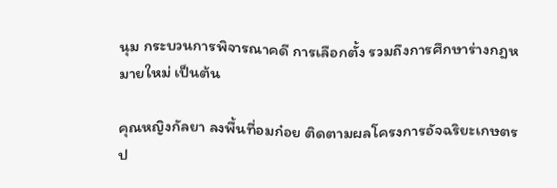นุม กระบวนการพิจารณาคดี การเลือกตั้ง รวมถึงการศึกษาร่างกฎหมายใหม่ เป็นต้น

คุณหญิงกัลยา ลงพื้นที่อมก๋อย ติดตามผลโครงการอัจฉริยะเกษตรป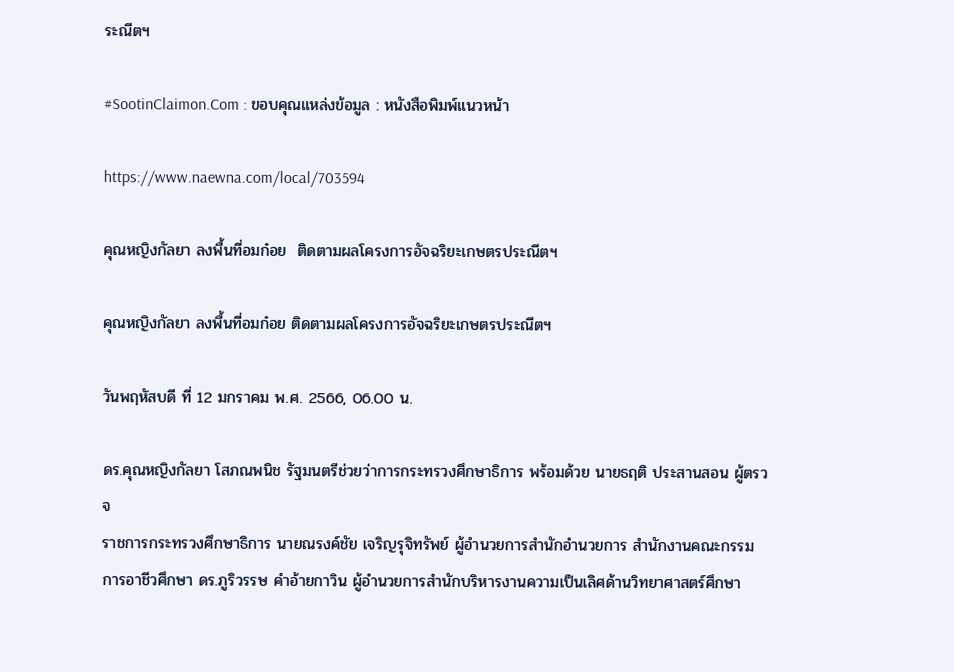ระณีตฯ

#SootinClaimon.Com : ขอบคุณแหล่งข้อมูล : หนังสือพิมพ์แนวหน้า

https://www.naewna.com/local/703594

คุณหญิงกัลยา ลงพื้นที่อมก๋อย  ติดตามผลโครงการอัจฉริยะเกษตรประณีตฯ

คุณหญิงกัลยา ลงพื้นที่อมก๋อย ติดตามผลโครงการอัจฉริยะเกษตรประณีตฯ

วันพฤหัสบดี ที่ 12 มกราคม พ.ศ. 2566, 06.00 น.

ดร.คุณหญิงกัลยา โสภณพนิช รัฐมนตรีช่วยว่าการกระทรวงศึกษาธิการ พร้อมด้วย นายธฤติ ประสานสอน ผู้ตรวจ
ราชการกระทรวงศึกษาธิการ นายณรงค์ชัย เจริญรุจิทรัพย์ ผู้อำนวยการสำนักอำนวยการ สำนักงานคณะกรรมการอาชีวศึกษา ดร.ภูริวรรษ คำอ้ายกาวิน ผู้อำนวยการสำนักบริหารงานความเป็นเลิศด้านวิทยาศาสตร์ศึกษา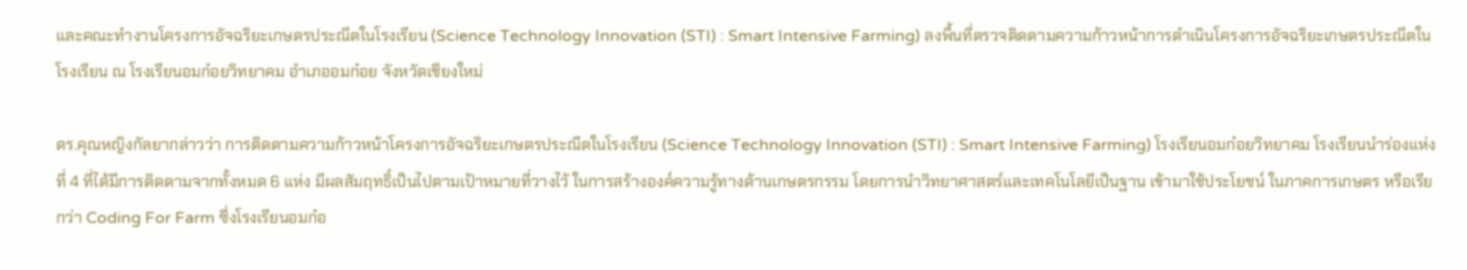และคณะทำงานโครงการอัจฉริยะเกษตรประณีตในโรงเรียน (Science Technology Innovation (STI) : Smart Intensive Farming) ลงพื้นที่ตรวจติดตามความก้าวหน้าการดำเนินโครงการอัจฉริยะเกษตรประณีตในโรงเรียน ณ โรงเรียนอมก๋อยวิทยาคม อำเภออมก๋อย จังหวัดเชียงใหม่

ดร.คุณหญิงกัลยากล่าวว่า การติดตามความก้าวหน้าโครงการอัจฉริยะเกษตรประณีตในโรงเรียน (Science Technology Innovation (STI) : Smart Intensive Farming) โรงเรียนอมก๋อยวิทยาคม โรงเรียนนำร่องแห่งที่ 4 ที่ได้มีการติดตามจากทั้งหมด 6 แห่ง มีผลสัมฤทธิ์เป็นไปตามเป้าหมายที่วางไว้ ในการสร้างองค์ความรู้ทางด้านเกษตรกรรม โดยการนำวิทยาศาสตร์และเทคโนโลยีเป็นฐาน เข้ามาใช้ประโยชน์ ในภาคการเกษตร หรือเรียกว่า Coding For Farm ซึ่งโรงเรียนอมก๋อ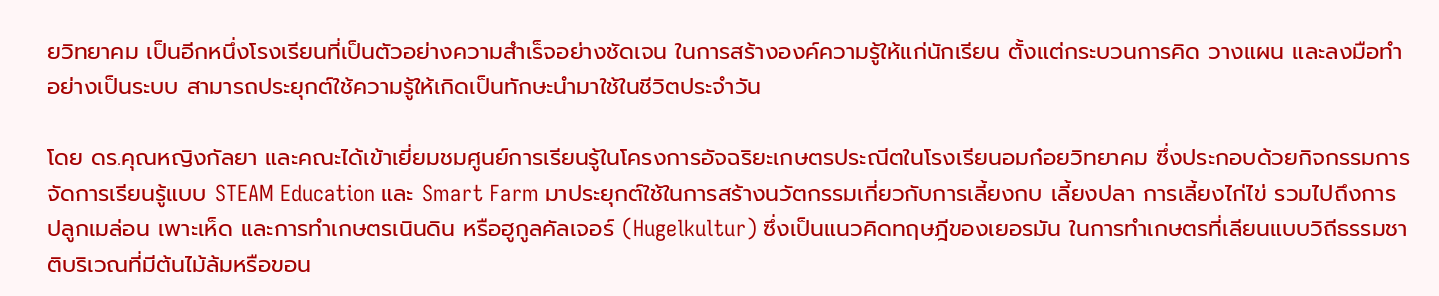ยวิทยาคม เป็นอีกหนึ่งโรงเรียนที่เป็นตัวอย่างความสำเร็จอย่างชัดเจน ในการสร้างองค์ความรู้ให้แก่นักเรียน ตั้งแต่กระบวนการคิด วางแผน และลงมือทำอย่างเป็นระบบ สามารถประยุกต์ใช้ความรู้ให้เกิดเป็นทักษะนำมาใช้ในชีวิตประจำวัน

โดย ดร.คุณหญิงกัลยา และคณะได้เข้าเยี่ยมชมศูนย์การเรียนรู้ในโครงการอัจฉริยะเกษตรประณีตในโรงเรียนอมก๋อยวิทยาคม ซึ่งประกอบด้วยกิจกรรมการจัดการเรียนรู้แบบ STEAM Education และ Smart Farm มาประยุกต์ใช้ในการสร้างนวัตกรรมเกี่ยวกับการเลี้ยงกบ เลี้ยงปลา การเลี้ยงไก่ไข่ รวมไปถึงการปลูกเมล่อน เพาะเห็ด และการทำเกษตรเนินดิน หรือฮูกูลคัลเจอร์ (Hugelkultur) ซึ่งเป็นแนวคิดทฤษฎีของเยอรมัน ในการทำเกษตรที่เลียนแบบวิถีธรรมชาติบริเวณที่มีต้นไม้ล้มหรือขอน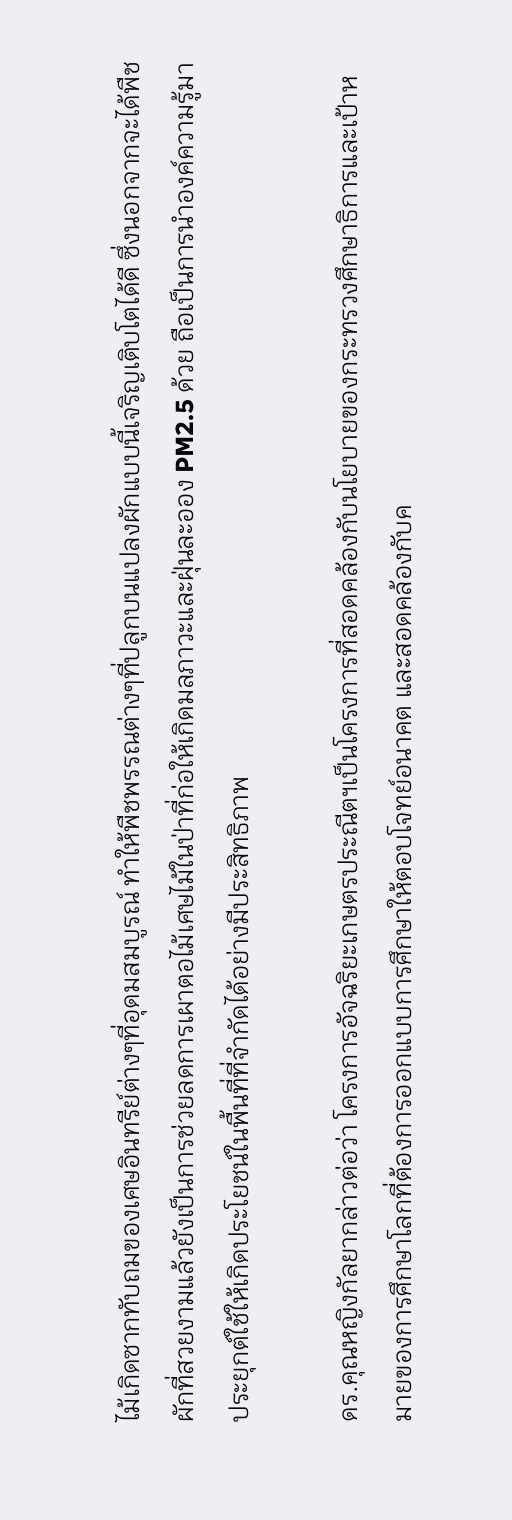ไม้เกิดซากทับถมของเศษอินทรีย์ต่างๆที่อุดมสมบูรณ์ ทำให้พืชพรรณต่างๆที่ปลูกบนแปลงผักแบบนี้เจริญเติบโตได้ดี ซึ่งนอกจากจะได้พืชผักที่สวยงามแล้วยังเป็นการช่วยลดการเผาตอไม้เศษไม้ในป่าที่ก่อให้เกิดมลภาวะและฝุ่นละออง PM2.5 ด้วย ถือเป็นการนำองค์ความรู้มาประยุกต์ใช้ให้เกิดประโยชน์ในพื้นที่ที่จำกัดได้อย่างมีประสิทธิภาพ

ดร.คุณหญิงกัลยากล่าวต่อว่า โครงการอัจฉริยะเกษตรประณีตฯเป็นโครงการที่สอดคล้องกับนโยบายของกระทรวงศึกษาธิการและเป้าหมายของการศึกษาโลกที่ต้องการออกแบบการศึกษาให้ตอบโจทย์อนาคต และสอดคล้องกับค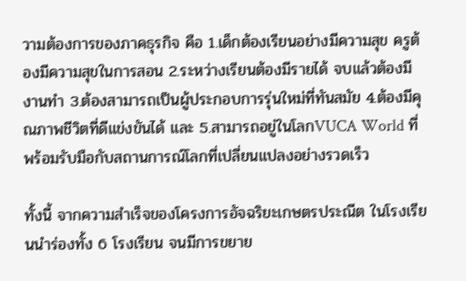วามต้องการของภาคธุรกิจ คือ 1.เด็กต้องเรียนอย่างมีความสุข ครูต้องมีความสุขในการสอน 2.ระหว่างเรียนต้องมีรายได้ จบแล้วต้องมีงานทำ 3.ต้องสามารถเป็นผู้ประกอบการรุ่นใหม่ที่ทันสมัย 4.ต้องมีคุณภาพชีวิตที่ดีแข่งขันได้ และ 5.สามารถอยู่ในโลกVUCA World ที่พร้อมรับมือกับสถานการณ์โลกที่เปลี่ยนแปลงอย่างรวดเร็ว

ทั้งนี้ จากความสำเร็จของโครงการอัจฉริยะเกษตรประณีต ในโรงเรียนนำร่องทั้ง 6 โรงเรียน จนมีการขยาย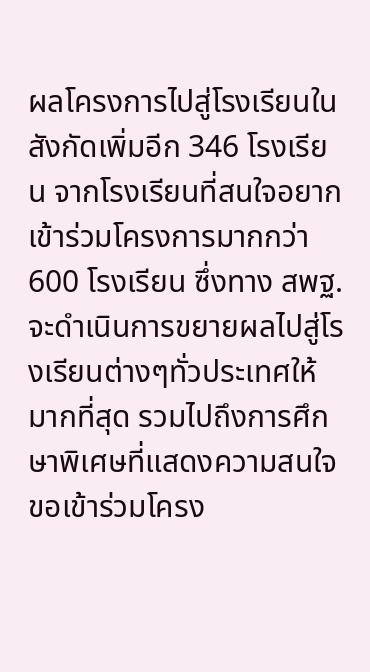ผลโครงการไปสู่โรงเรียนในสังกัดเพิ่มอีก 346 โรงเรียน จากโรงเรียนที่สนใจอยากเข้าร่วมโครงการมากกว่า 600 โรงเรียน ซึ่งทาง สพฐ.จะดำเนินการขยายผลไปสู่โรงเรียนต่างๆทั่วประเทศให้มากที่สุด รวมไปถึงการศึกษาพิเศษที่แสดงความสนใจขอเข้าร่วมโครง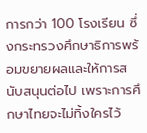การกว่า 100 โรงเรียน ซึ่งกระทรวงศึกษาธิการพร้อมขยายผลและให้การสนับสนุนต่อไป เพราะการศึกษาไทยจะไม่ทิ้งใครไว้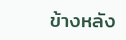ข้างหลัง